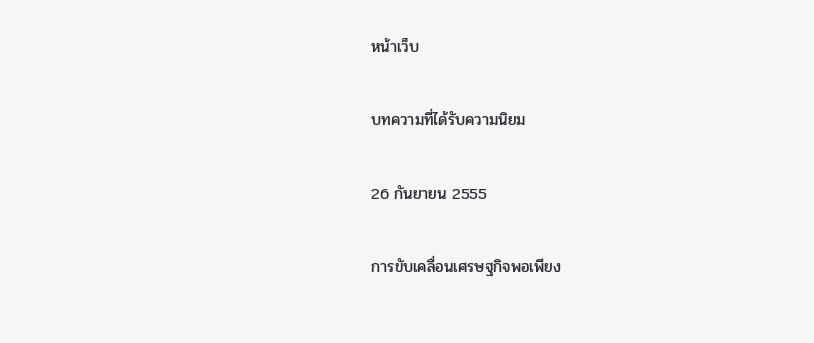หน้าเว็บ

บทความที่ได้รับความนิยม

26 กันยายน 2555

การขับเคลื่อนเศรษฐกิจพอเพียง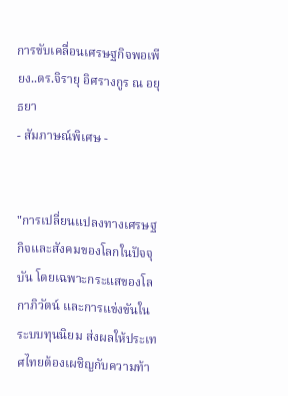การขับเคลื่อนเศรษฐกิจพอเพียง..ดร.จิรายุ อิศรางกูร ณ อยุธยา
- สัมภาษณ์พิเศษ -


"การเปลี่ยนแปลงทางเศรษฐกิจและสังคมของโลกในปัจจุบัน โดยเฉพาะกระแสของโลกาภิวัตน์ และการแข่งขันในระบบทุนนิยม ส่งผลให้ประเทศไทยต้องเผชิญกับความท้า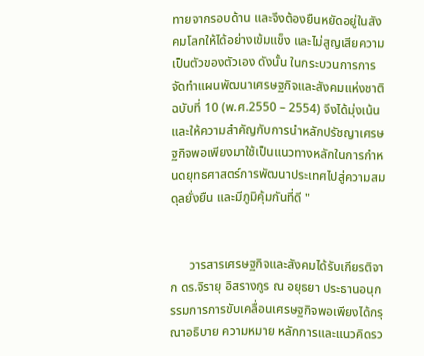ทายจากรอบด้าน และจึงต้องยืนหยัดอยู่ในสังคมโลกให้ได้อย่างเข้มแข็ง และไม่สูญเสียความเป็นตัวของตัวเอง ดังนั้น ในกระบวนการการจัดทำแผนพัฒนาเศรษฐกิจและสังคมแห่งชาติฉบับที่ 10 (พ.ศ.2550 – 2554) จึงได้มุ่งเน้นและให้ความสำคัญกับการนำหลักปรัชญาเศรษฐกิจพอเพียงมาใช้เป็นแนวทางหลักในการกำหนดยุทธศาสตร์การพัฒนาประเทศไปสู่ความสมดุลยั่งยืน และมีภูมิคุ้มกันที่ดี "


      วารสารเศรษฐกิจและสังคมได้รับเกียรติจาก ดร.จิรายุ อิสรางกูร ณ อยุธยา ประธานอนุกรรมการการขับเคลื่อนเศรษฐกิจพอเพียงได้กรุณาอธิบาย ความหมาย หลักการและแนวคิดรว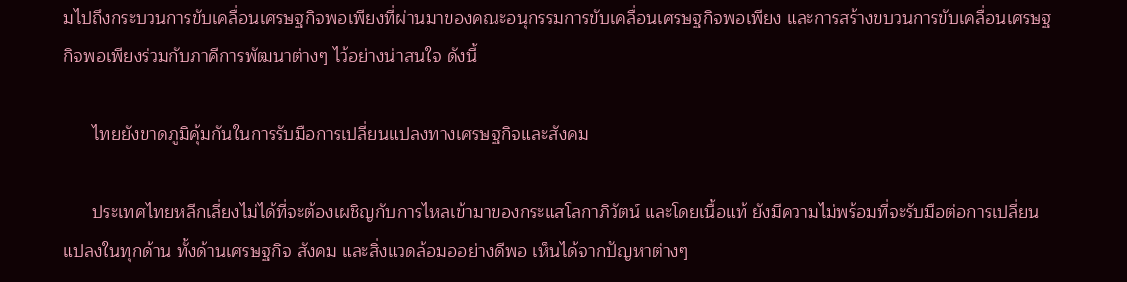มไปถึงกระบวนการขับเคลื่อนเศรษฐกิจพอเพียงที่ผ่านมาของคณะอนุกรรมการขับเคลื่อนเศรษฐกิจพอเพียง และการสร้างขบวนการขับเคลื่อนเศรษฐกิจพอเพียงร่วมกับภาคีการพัฒนาต่างๆ ไว้อย่างน่าสนใจ ดังนี้

      ไทยยังขาดภูมิคุ้มกันในการรับมือการเปลี่ยนแปลงทางเศรษฐกิจและสังคม

      ประเทศไทยหลีกเลี่ยงไม่ได้ที่จะต้องเผชิญกับการไหลเข้ามาของกระแสโลกาภิวัตน์ และโดยเนื้อแท้ ยังมีความไม่พร้อมที่จะรับมือต่อการเปลี่ยนแปลงในทุกด้าน ทั้งด้านเศรษฐกิจ สังคม และสิ่งแวดล้อมออย่างดีพอ เห็นได้จากปัญหาต่างๆ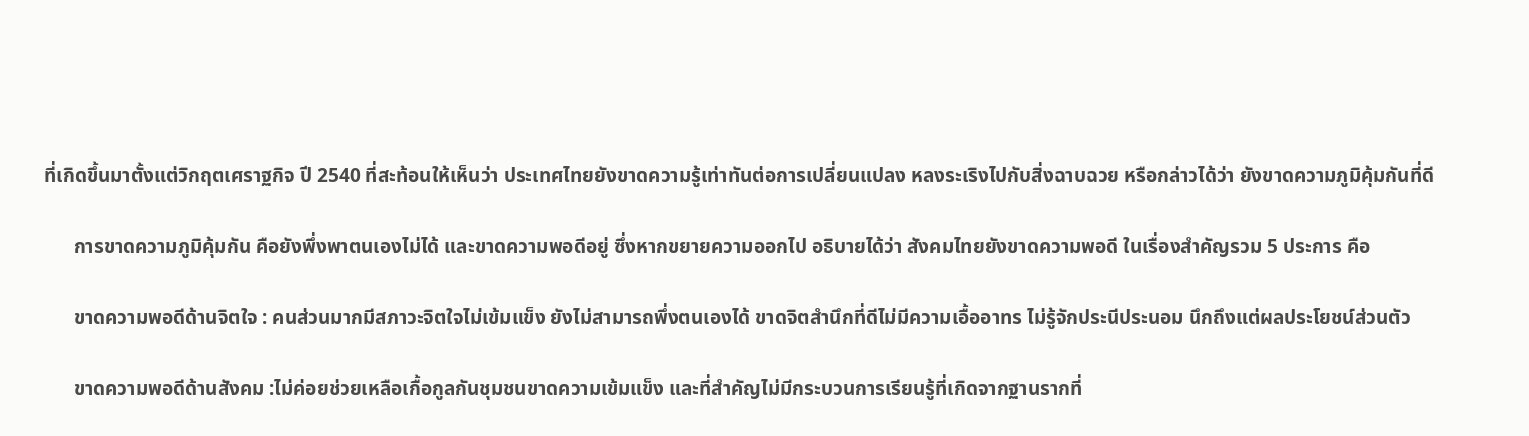ที่เกิดขึ้นมาตั้งแต่วิกฤตเศราฐกิจ ปี 2540 ที่สะท้อนให้เห็นว่า ประเทศไทยยังขาดความรู้เท่าทันต่อการเปลี่ยนแปลง หลงระเริงไปกับสิ่งฉาบฉวย หรือกล่าวได้ว่า ยังขาดความภูมิคุ้มกันที่ดี

      การขาดความภูมิคุ้มกัน คือยังพึ่งพาตนเองไม่ได้ และขาดความพอดีอยู่ ซึ่งหากขยายความออกไป อธิบายได้ว่า สังคมไทยยังขาดความพอดี ในเรื่องสำคัญรวม 5 ประการ คือ

      ขาดความพอดีด้านจิตใจ : คนส่วนมากมีสภาวะจิตใจไม่เข้มแข็ง ยังไม่สามารถพึ่งตนเองได้ ขาดจิตสำนึกที่ดีไม่มีความเอื้ออาทร ไม่รู้จักประนีประนอม นึกถึงแต่ผลประโยชน์ส่วนตัว

      ขาดความพอดีด้านสังคม :ไม่ค่อยช่วยเหลือเกื้อกูลกันชุมชนขาดความเข้มแข็ง และที่สำคัญไม่มีกระบวนการเรียนรู้ที่เกิดจากฐานรากที่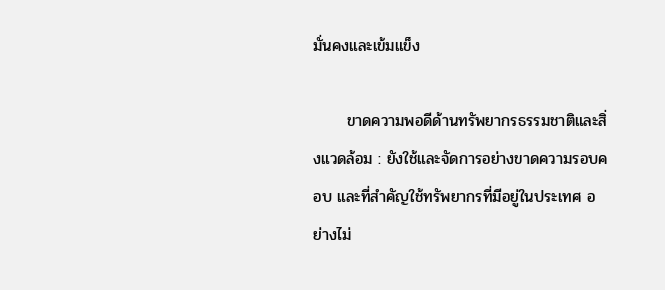มั่นคงและเข้มแข็ง

      ขาดความพอดีด้านทรัพยากรธรรมชาติและสิ่งแวดล้อม : ยังใช้และจัดการอย่างขาดความรอบคอบ และที่สำคัญใช้ทรัพยากรที่มีอยู่ในประเทศ อย่างไม่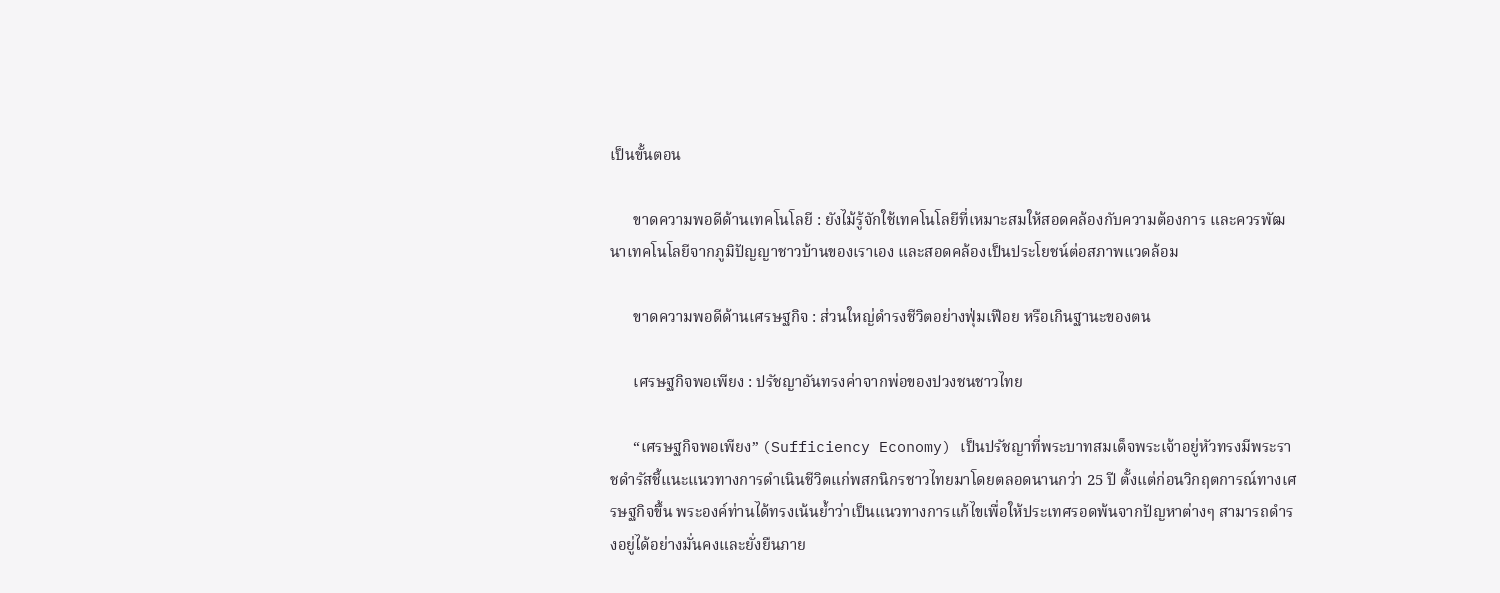เป็นขั้นตอน

      ขาดความพอดีด้านเทคโนโลยี : ยังไม้รู้จักใช้เทคโนโลยีที่เหมาะสมให้สอดคล้องกับความต้องการ และควรพัฒนาเทคโนโลยีจากภูมิปัญญาชาวบ้านของเราเอง และสอดคล้องเป็นประโยชน์ต่อสภาพแวดล้อม

      ขาดความพอดีด้านเศรษฐกิจ : ส่วนใหญ่ดำรงชีวิตอย่างฟุ่มเฟือย หรือเกินฐานะของตน

      เศรษฐกิจพอเพียง : ปรัชญาอันทรงค่าจากพ่อของปวงชนชาวไทย

      “เศรษฐกิจพอเพียง” (Sufficiency Economy) เป็นปรัชญาที่พระบาทสมเด็จพระเจ้าอยู่หัวทรงมีพระราชดำรัสชี้แนะแนวทางการดำเนินชีวิตแก่พสกนิกรชาวไทยมาโดยตลอดนานกว่า 25 ปี ตั้งแต่ก่อนวิกฤตการณ์ทางเศรษฐกิจขึ้น พระองค์ท่านได้ทรงเน้นย้ำว่าเป็นแนวทางการแก้ไขเพื่อให้ประเทศรอดพ้นจากปัญหาต่างๆ สามารถดำรงอยู่ได้อย่างมั่นคงและยั่งยืนภาย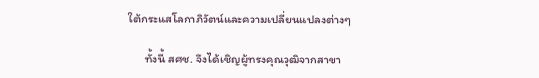ใต้กระแสโลกาภิวัตน์และความเปลี่ยนแปลงต่างๆ

      ทั้งนี้ สศช. จึงได้เชิญผู้ทรงคุณวุฒิจากสาขา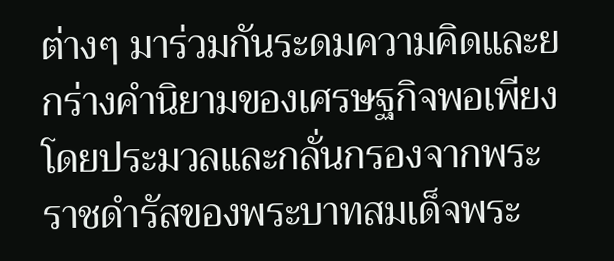ต่างๆ มาร่วมกันระดมความคิดและยกร่างคำนิยามของเศรษฐกิจพอเพียงโดยประมวลและกลั่นกรองจากพระราชดำรัสของพระบาทสมเด็จพระ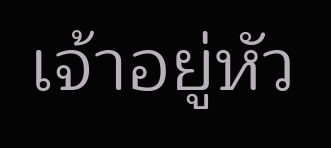เจ้าอยู่หัว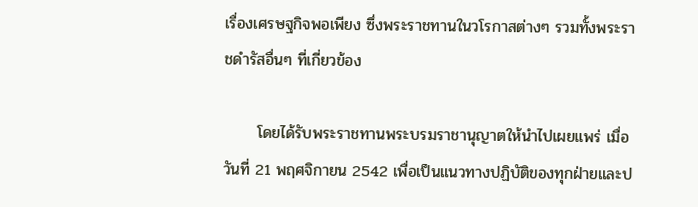เรื่องเศรษฐกิจพอเพียง ซึ่งพระราชทานในวโรกาสต่างๆ รวมทั้งพระราชดำรัสอื่นๆ ที่เกี่ยวข้อง

      โดยได้รับพระราชทานพระบรมราชานุญาตให้นำไปเผยแพร่ เมื่อวันที่ 21 พฤศจิกายน 2542 เพื่อเป็นแนวทางปฏิบัติของทุกฝ่ายและป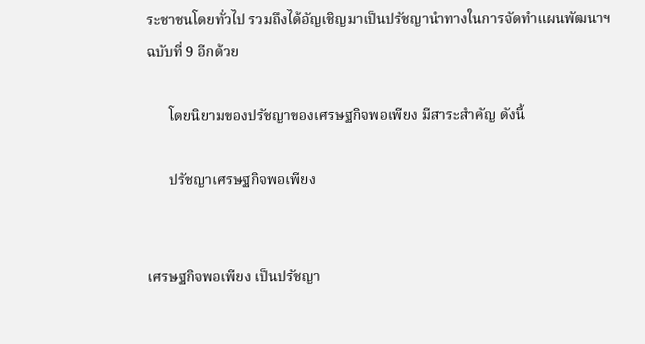ระชาชนโดยทั่วไป รวมถึงได้อัญเชิญมาเป็นปรัชญานำทางในการจัดทำแผนพัฒนาฯ ฉบับที่ 9 อีกด้วย

      โดยนิยามของปรัชญาของเศรษฐกิจพอเพียง มีสาระสำคัญ ดังนี้

      ปรัชญาเศรษฐกิจพอเพียง


เศรษฐกิจพอเพียง เป็นปรัชญา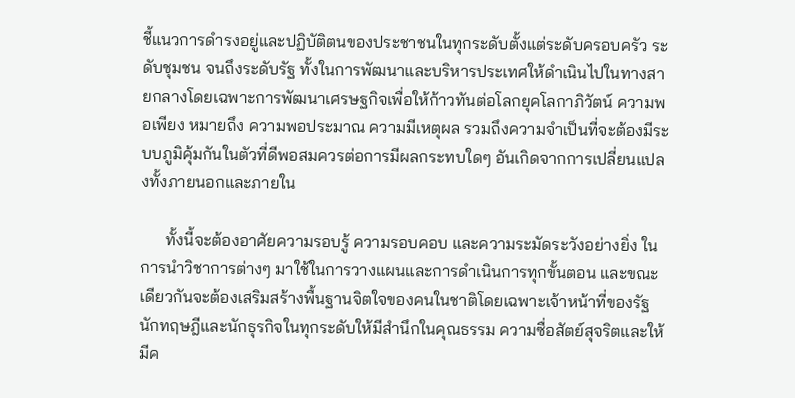ชี้แนวการดำรงอยู่และปฏิบัติตนของประชาชนในทุกระดับตั้งแต่ระดับครอบครัว ระดับชุมชน จนถึงระดับรัฐ ทั้งในการพัฒนาและบริหารประเทศให้ดำเนินไปในทางสายกลางโดยเฉพาะการพัฒนาเศรษฐกิจเพื่อให้ก้าวทันต่อโลกยุคโลกาภิวัตน์ ความพอเพียง หมายถึง ความพอประมาณ ความมีเหตุผล รวมถึงความจำเป็นที่จะต้องมีระบบภูมิคุ้มกันในตัวที่ดีพอสมควรต่อการมีผลกระทบใดๆ อันเกิดจากการเปลี่ยนแปลงทั้งภายนอกและภายใน

      ทั้งนี้จะต้องอาศัยความรอบรู้ ความรอบคอบ และความระมัดระวังอย่างยิ่ง ในการนำวิชาการต่างๆ มาใช้ในการวางแผนและการดำเนินการทุกขั้นตอน และขณะเดียวกันจะต้องเสริมสร้างพื้นฐานจิตใจของคนในชาติโดยเฉพาะเจ้าหน้าที่ของรัฐ นักทฤษฎีและนักธุรกิจในทุกระดับให้มีสำนึกในคุณธรรม ความซื่อสัตย์สุจริตและให้มีค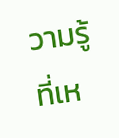วามรู้ที่เห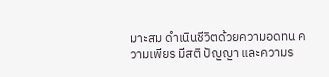มาะสม ดำเนินชีวิตด้วยความอดทน ความเพียร มีสติ ปัญญา และความร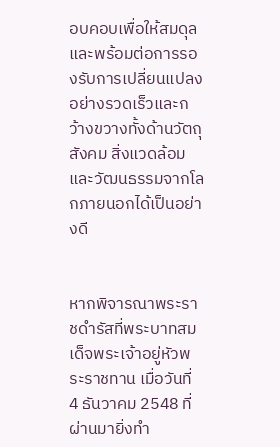อบคอบเพื่อให้สมดุลและพร้อมต่อการรองรับการเปลี่ยนแปลงอย่างรวดเร็วและกว้างขวางทั้งด้านวัตถุ สังคม สิ่งแวดล้อม และวัฒนธรรมจากโลกภายนอกได้เป็นอย่างดี


หากพิจารณาพระราชดำรัสที่พระบาทสมเด็จพระเจ้าอยู่หัวพระราชทาน เมื่อวันที่ 4 ธันวาคม 2548 ที่ผ่านมายิ่งทำ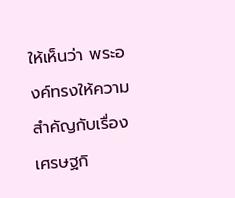ให้เห็นว่า พระองค์ทรงให้ความสำคัญกับเรื่องเศรษฐกิ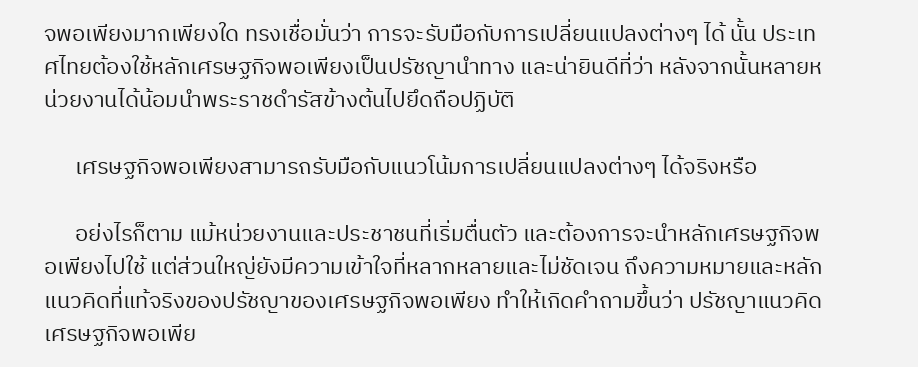จพอเพียงมากเพียงใด ทรงเชื่อมั่นว่า การจะรับมือกับการเปลี่ยนแปลงต่างๆ ได้ นั้น ประเทศไทยต้องใช้หลักเศรษฐกิจพอเพียงเป็นปรัชญานำทาง และน่ายินดีที่ว่า หลังจากนั้นหลายหน่วยงานได้น้อมนำพระราชดำรัสข้างต้นไปยึดถือปฏิบัติ

      เศรษฐกิจพอเพียงสามารถรับมือกับแนวโน้มการเปลี่ยนแปลงต่างๆ ได้จริงหรือ

      อย่งไรก็ตาม แม้หน่วยงานและประชาชนที่เริ่มตื่นตัว และต้องการจะนำหลักเศรษฐกิจพอเพียงไปใช้ แต่ส่วนใหญ่ยังมีความเข้าใจที่หลากหลายและไม่ชัดเจน ถึงความหมายและหลักแนวคิดที่แท้จริงของปรัชญาของเศรษฐกิจพอเพียง ทำให้เกิดคำถามขึ้นว่า ปรัชญาแนวคิดเศรษฐกิจพอเพีย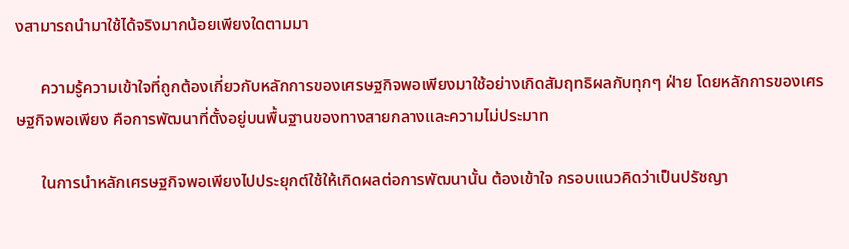งสามารถนำมาใช้ได้จริงมากน้อยเพียงใดตามมา

      ความรู้ความเข้าใจที่ถูกต้องเกี่ยวกับหลักการของเศรษฐกิจพอเพียงมาใช้อย่างเกิดสัมฤทธิผลกับทุกๆ ฝ่าย โดยหลักการของเศรษฐกิจพอเพียง คือการพัฒนาที่ตั้งอยู่บนพื้นฐานของทางสายกลางและความไม่ประมาท

      ในการนำหลักเศรษฐกิจพอเพียงไปประยุกต์ใช้ให้เกิดผลต่อการพัฒนานั้น ต้องเข้าใจ กรอบแนวคิดว่าเป็นปรัชญา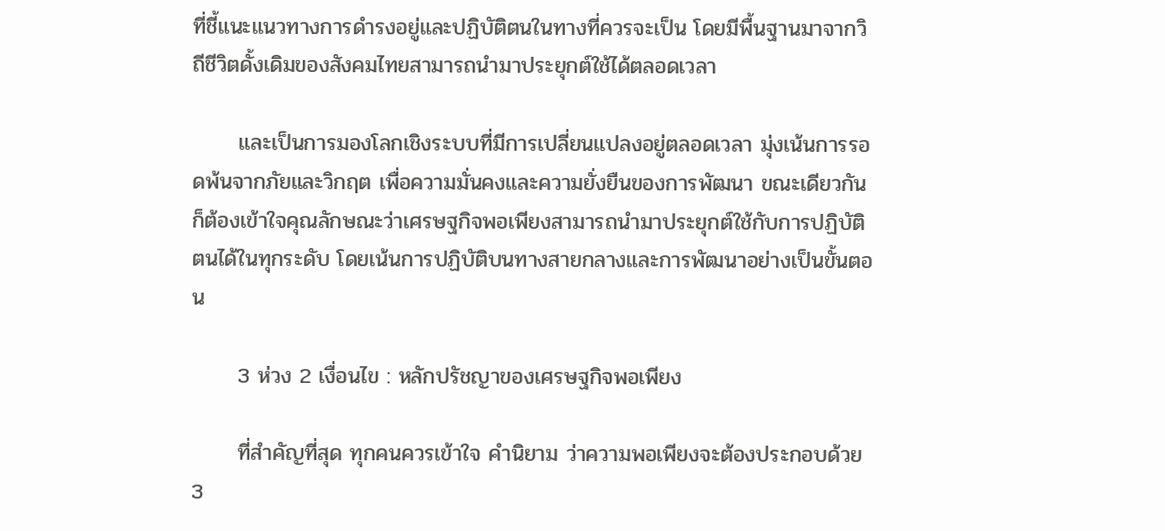ที่ชี้แนะแนวทางการดำรงอยู่และปฏิบัติตนในทางที่ควรจะเป็น โดยมีพื้นฐานมาจากวิถีชีวิตดั้งเดิมของสังคมไทยสามารถนำมาประยุกต์ใช้ได้ตลอดเวลา

      และเป็นการมองโลกเชิงระบบที่มีการเปลี่ยนแปลงอยู่ตลอดเวลา มุ่งเน้นการรอดพ้นจากภัยและวิกฤต เพื่อความมั่นคงและความยั่งยืนของการพัฒนา ขณะเดียวกัน ก็ต้องเข้าใจคุณลักษณะว่าเศรษฐกิจพอเพียงสามารถนำมาประยุกต์ใช้กับการปฏิบัติตนได้ในทุกระดับ โดยเน้นการปฏิบัติบนทางสายกลางและการพัฒนาอย่างเป็นขั้นตอน

      3 ห่วง 2 เงื่อนไข : หลักปรัชญาของเศรษฐกิจพอเพียง

      ที่สำคัญที่สุด ทุกคนควรเข้าใจ คำนิยาม ว่าความพอเพียงจะต้องประกอบด้วย 3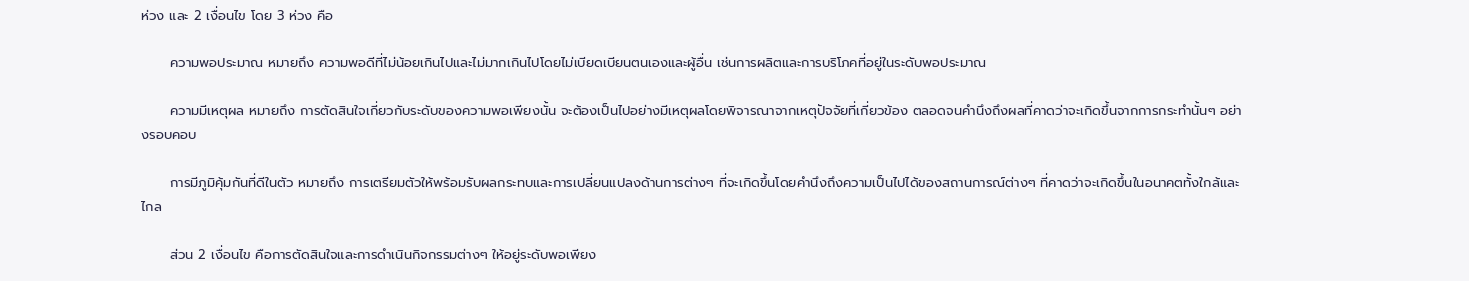ห่วง และ 2 เงื่อนไข โดย 3 ห่วง คือ

      ความพอประมาณ หมายถึง ความพอดีที่ไม่น้อยเกินไปและไม่มากเกินไปโดยไม่เบียดเบียนตนเองและผู้อื่น เช่นการผลิตและการบริโภคที่อยู่ในระดับพอประมาณ

      ความมีเหตุผล หมายถึง การตัดสินใจเกี่ยวกับระดับของความพอเพียงนั้น จะต้องเป็นไปอย่างมีเหตุผลโดยพิจารณาจากเหตุปัจจัยที่เกี่ยวข้อง ตลอดจนคำนึงถึงผลที่คาดว่าจะเกิดขึ้นจากการกระทำนั้นๆ อย่างรอบคอบ

      การมีภูมิคุ้มกันที่ดีในตัว หมายถึง การเตรียมตัวให้พร้อมรับผลกระทบและการเปลี่ยนแปลงด้านการต่างๆ ที่จะเกิดขึ้นโดยคำนึงถึงความเป็นไปได้ของสถานการณ์ต่างๆ ที่คาดว่าจะเกิดขึ้นในอนาคตทั้งใกล้และไกล

      ส่วน 2 เงื่อนไข คือการตัดสินใจและการดำเนินกิจกรรมต่างๆ ให้อยู่ระดับพอเพียง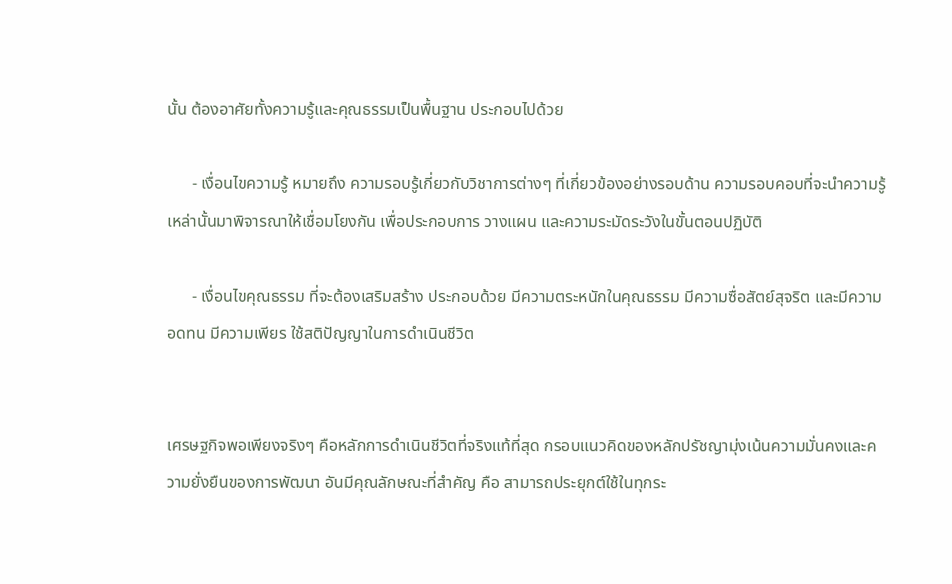นั้น ต้องอาศัยทั้งความรู้และคุณธรรมเป็นพื้นฐาน ประกอบไปด้วย

      - เงื่อนไขความรู้ หมายถึง ความรอบรู้เกี่ยวกับวิชาการต่างๆ ที่เกี่ยวข้องอย่างรอบด้าน ความรอบคอบที่จะนำความรู้เหล่านั้นมาพิจารณาให้เชื่อมโยงกัน เพื่อประกอบการ วางแผน และความระมัดระวังในขั้นตอนปฏิบัติ

      - เงื่อนไขคุณธรรม ที่จะต้องเสริมสร้าง ประกอบด้วย มีความตระหนักในคุณธรรม มีความซื่อสัตย์สุจริต และมีความอดทน มีความเพียร ใช้สติปัญญาในการดำเนินชีวิต


เศรษฐกิจพอเพียงจริงๆ คือหลักการดำเนินชีวิตที่จริงแท้ที่สุด กรอบแนวคิดของหลักปรัชญามุ่งเน้นความมั่นคงและความยั่งยืนของการพัฒนา อันมีคุณลักษณะที่สำคัญ คือ สามารถประยุกต์ใช้ในทุกระ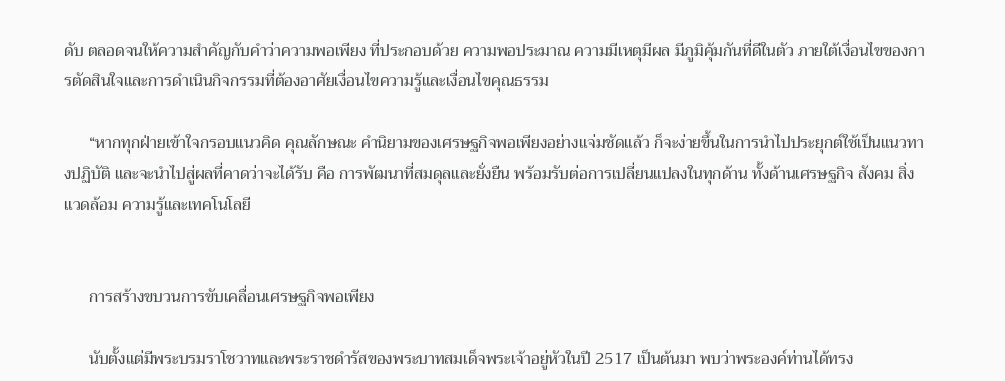ดับ ตลอดจนให้ความสำคัญกับคำว่าความพอเพียง ที่ประกอบด้วย ความพอประมาณ ความมีเหตุมีผล มีภูมิคุ้มกันที่ดีในตัว ภายใต้เงื่อนไขของการตัดสินใจและการดำเนินกิจกรรมที่ต้องอาศัยเงื่อนไขความรู้และเงื่อนไขคุณธรรม

      “หากทุกฝ่ายเข้าใจกรอบแนวคิด คุณลักษณะ คำนิยามของเศรษฐกิจพอเพียงอย่างแจ่มชัดแล้ว ก็จะง่ายขึ้นในการนำไปประยุกต์ใช้เป็นแนวทางปฏิบัติ และจะนำไปสู่ผลที่คาดว่าจะได้รับ คือ การพัฒนาที่สมดุลและยั่งยืน พร้อมรับต่อการเปลี่ยนแปลงในทุกด้าน ทั้งด้านเศรษฐกิจ สังคม สิ่งแวดล้อม ความรู้และเทคโนโลยี


      การสร้างขบวนการขับเคลื่อนเศรษฐกิจพอเพียง

      นับตั้งแต่มีพระบรมราโชวาทและพระราชดำรัสของพระบาทสมเด็จพระเจ้าอยู่หัวในปี 2517 เป็นต้นมา พบว่าพระองค์ท่านได้ทรง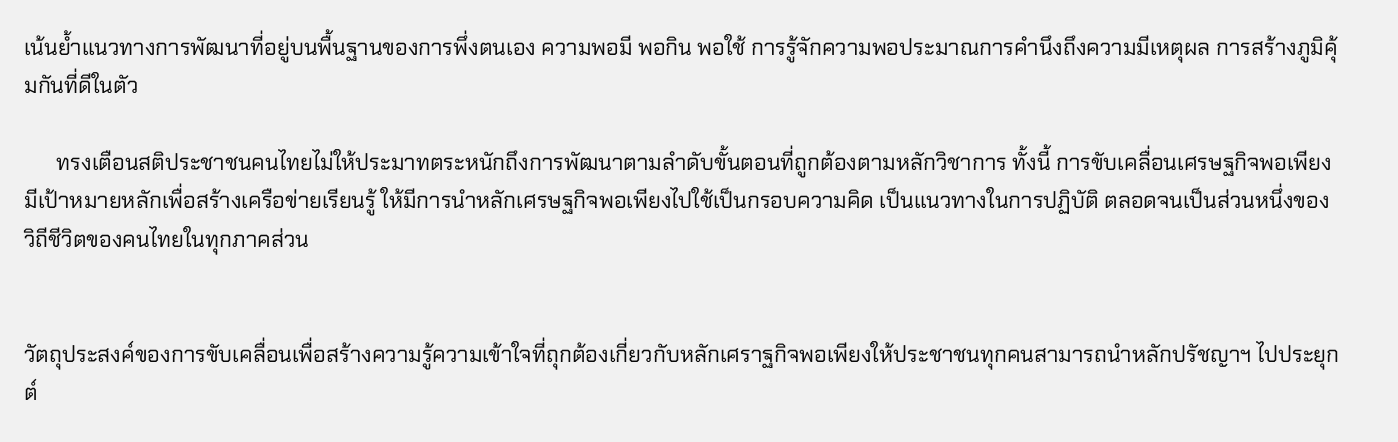เน้นย้ำแนวทางการพัฒนาที่อยู่บนพื้นฐานของการพึ่งตนเอง ความพอมี พอกิน พอใช้ การรู้จักความพอประมาณการคำนึงถึงความมีเหตุผล การสร้างภูมิคุ้มกันที่ดีในตัว

      ทรงเตือนสติประชาชนคนไทยไม่ให้ประมาทตระหนักถึงการพัฒนาตามลำดับขั้นตอนที่ถูกต้องตามหลักวิชาการ ทั้งนี้ การขับเคลื่อนเศรษฐกิจพอเพียง มีเป้าหมายหลักเพื่อสร้างเครือข่ายเรียนรู้ ให้มีการนำหลักเศรษฐกิจพอเพียงไปใช้เป็นกรอบความคิด เป็นแนวทางในการปฏิบัติ ตลอดจนเป็นส่วนหนึ่งของวิถีชีวิตของคนไทยในทุกภาคส่วน


วัตถุประสงค์ของการขับเคลื่อนเพื่อสร้างความรู้ความเข้าใจที่ถุกต้องเกี่ยวกับหลักเศราฐกิจพอเพียงให้ประชาชนทุกคนสามารถนำหลักปรัชญาฯ ไปประยุกต์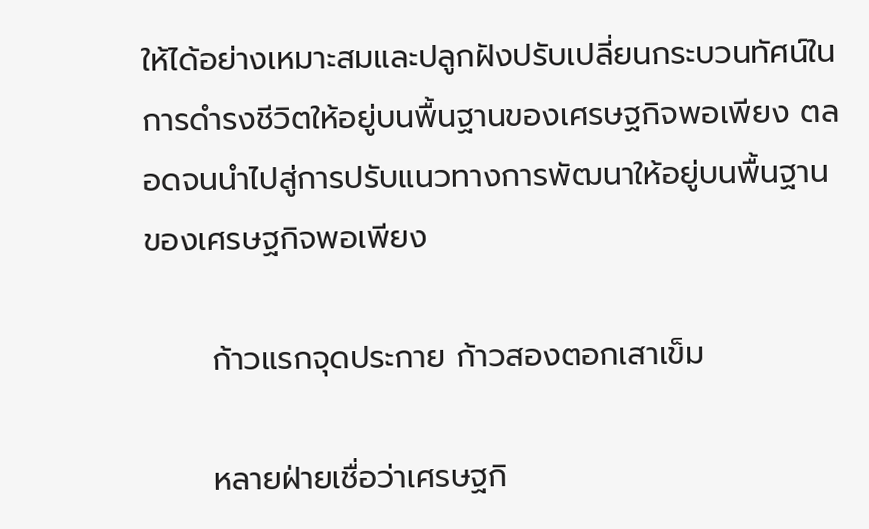ให้ได้อย่างเหมาะสมและปลูกฝังปรับเปลี่ยนกระบวนทัศน์ในการดำรงชีวิตให้อยู่บนพื้นฐานของเศรษฐกิจพอเพียง ตลอดจนนำไปสู่การปรับแนวทางการพัฒนาให้อยู่บนพื้นฐานของเศรษฐกิจพอเพียง

      ก้าวแรกจุดประกาย ก้าวสองตอกเสาเข็ม

      หลายฝ่ายเชื่อว่าเศรษฐกิ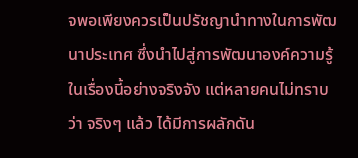จพอเพียงควรเป็นปรัชญานำทางในการพัฒนาประเทศ ซึ่งนำไปสู่การพัฒนาองค์ความรู้ในเรื่องนี้อย่างจริงจัง แต่หลายคนไม่ทราบว่า จริงๆ แล้ว ได้มีการผลักดัน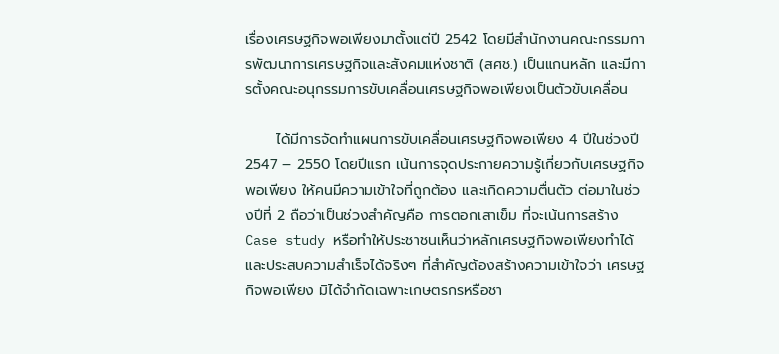เรื่องเศรษฐกิจพอเพียงมาตั้งแต่ปี 2542 โดยมีสำนักงานคณะกรรมการพัฒนาการเศรษฐกิจและสังคมแห่งชาติ (สศช.) เป็นแกนหลัก และมีการตั้งคณะอนุกรรมการขับเคลื่อนเศรษฐกิจพอเพียงเป็นตัวขับเคลื่อน

      ได้มีการจัดทำแผนการขับเคลื่อนเศรษฐกิจพอเพียง 4 ปีในช่วงปี 2547 – 2550 โดยปีแรก เน้นการจุดประกายความรู้เกี่ยวกับเศรษฐกิจพอเพียง ให้คนมีความเข้าใจที่ถูกต้อง และเกิดความตื่นตัว ต่อมาในช่วงปีที่ 2 ถือว่าเป็นช่วงสำคัญคือ การตอกเสาเข็ม ที่จะเน้นการสร้าง Case study หรือทำให้ประชาชนเห็นว่าหลักเศรษฐกิจพอเพียงทำได้และประสบความสำเร็จได้จริงๆ ที่สำคัญต้องสร้างความเข้าใจว่า เศรษฐกิจพอเพียง มิได้จำกัดเฉพาะเกษตรกรหรือชา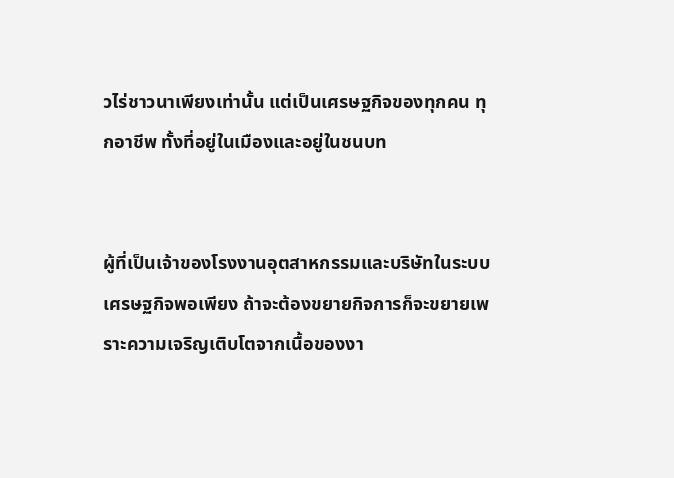วไร่ชาวนาเพียงเท่านั้น แต่เป็นเศรษฐกิจของทุกคน ทุกอาชีพ ทั้งที่อยู่ในเมืองและอยู่ในชนบท


ผู้ที่เป็นเจ้าของโรงงานอุตสาหกรรมและบริษัทในระบบเศรษฐกิจพอเพียง ถ้าจะต้องขยายกิจการก็จะขยายเพราะความเจริญเติบโตจากเนื้อของงา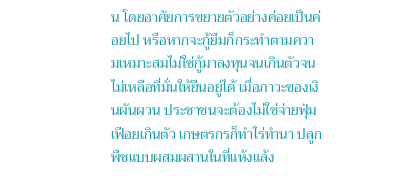น โดยอาศัยการขยายตัวอย่างค่อยเป็นค่อยไป หรือหากจะกู้ยืมก็กระทำตามความเหมาะสมไม่ใช่กู้มาลงทุนจนเกินตัวจนไม่เหลือที่มั่นให้ยืนอยู่ได้ เมื่อภาวะของเงินผันผวน ประชาชนจะต้องไม่ใช่จ่ายฟุ่มเฟือยเกินตัว เกษตรกรก็ทำไร่ทำนา ปลูกพืชแบบผสมผสานในที่แห้งแล้ง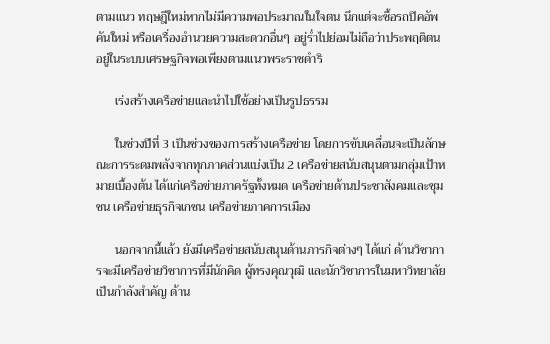ตามแนว ทฤษฎีใหม่หากไม่มีความพอประมาณในใจตน นึกแต่จะซื้อรถปิคอัพคันใหม่ หรือเครื่องอำนวยความสะดวกอื่นๆ อยู่ร่ำไปย่อมไม่ถือว่าประพฤติตนอยู่ในระบบเศรษฐกิจพอเพียงตามแนวพระราชดำริ

      เร่งสร้างเครือข่ายและนำไปใช้อย่างเป็นรูปธรรม

      ในช่วงปีที่ 3 เป็นช่วงของการสร้างเครือข่าย โดยการขับเคลื่อนจะเป็นลักษณะการระดมพลังจากทุกภาคส่วนแบ่งเป็น 2 เครือข่ายสนับสนุนตามกลุ่มเป้าหมายเบื้องต้น ได้แก่เครือข่ายภาครัฐทั้งหมด เครือข่ายด้านประชาสังคมและชุมชน เครือข่ายธุรกิจเกชน เครือข่ายภาคการเมือง

      นอกจากนี้แล้ว ยังมีเครือข่ายสนับสนุนด้านภารกิจต่างๆ ได้แก่ ด้านวิชาการจะมีเครือข่ายวิชาการที่มีนักคิด ผู้ทรงคุณวุฒิ และนักวิชาการในมหาวิทยาลัยเป็นกำลังสำคัญ ด้าน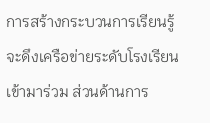การสร้างกระบวนการเรียนรู้ จะดึงเครือข่ายระดับโรงเรียนเข้ามาร่วม ส่วนด้านการ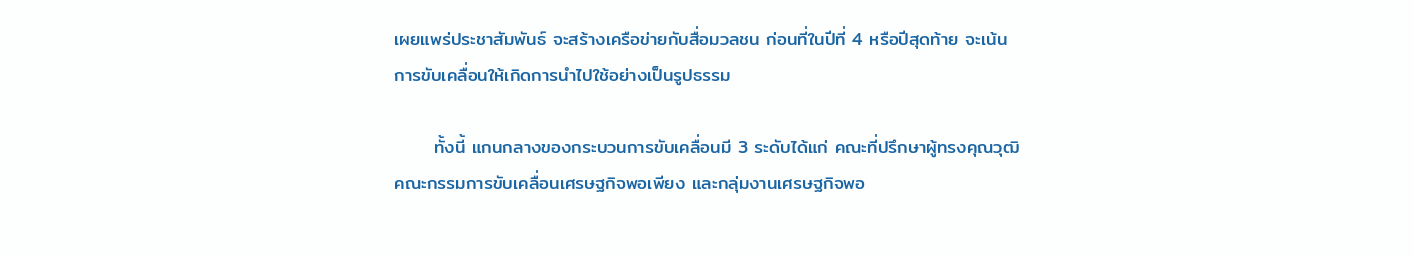เผยแพร่ประชาสัมพันธ์ จะสร้างเครือข่ายกับสื่อมวลชน ก่อนที่ในปีที่ 4 หรือปีสุดท้าย จะเน้นการขับเคลื่อนให้เกิดการนำไปใช้อย่างเป็นรูปธรรม

      ทั้งนี้ แกนกลางของกระบวนการขับเคลื่อนมี 3 ระดับได้แก่ คณะที่ปรึกษาผู้ทรงคุณวุฒิ คณะกรรมการขับเคลื่อนเศรษฐกิจพอเพียง และกลุ่มงานเศรษฐกิจพอ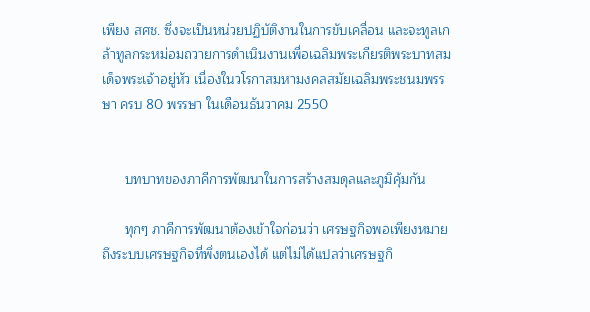เพียง สศช. ซึ่งจะเป็นหน่วยปฏิบัติงานในการขับเคลื่อน และจะทูลเกล้าทูลกระหม่อมถวายการดำเนินงานเพื่อเฉลิมพระเกียรติพระบาทสมเด็จพระเจ้าอยู่หัว เนื่องในวโรกาสมหามงคลสมัยเฉลิมพระชนมพรรษา ครบ 80 พรรษา ในเดือนธันวาคม 2550


      บทบาทของภาคีการพัฒนาในการสร้างสมดุลและภูมิคุ้มกัน

      ทุกๆ ภาคีการพัฒนาต้องเข้าใจก่อนว่า เศรษฐกิจพอเพียงหมายถึงระบบเศรษฐกิจที่พึ่งตนเองได้ แต่ไม่ได้แปลว่าเศรษฐกิ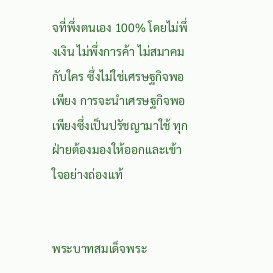จที่พึ่งตนเอง 100% โดยไม่พึ่งเงิน ไม่พึ่งการค้า ไม่สมาคมกับใคร ซึ่งไม่ใช่เศรษฐกิจพอเพียง การจะนำเศรษฐกิจพอเพียงซึ่งเป็นปรัชญามาใช้ ทุกฝ่ายต้องมองให้ออกและเข้าใจอย่างถ่องแท้


พระบาทสมเด็จพระ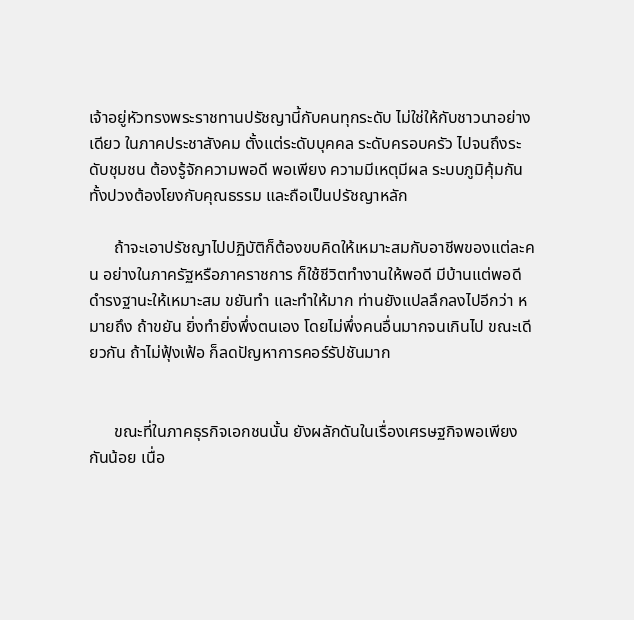เจ้าอยู่หัวทรงพระราชทานปรัชญานี้กับคนทุกระดับ ไม่ใช่ให้กับชาวนาอย่างเดียว ในภาคประชาสังคม ตั้งแต่ระดับบุคคล ระดับครอบครัว ไปจนถึงระดับชุมชน ต้องรู้จักความพอดี พอเพียง ความมีเหตุมีผล ระบบภูมิคุ้มกันทั้งปวงต้องโยงกับคุณธรรม และถือเป็นปรัชญาหลัก

      ถ้าจะเอาปรัชญาไปปฏิบัติก็ต้องขบคิดให้เหมาะสมกับอาชีพของแต่ละคน อย่างในภาครัฐหรือภาคราชการ ก็ใช้ชีวิตทำงานให้พอดี มีบ้านแต่พอดี ดำรงฐานะให้เหมาะสม ขยันทำ และทำให้มาก ท่านยังแปลลึกลงไปอีกว่า หมายถึง ถ้าขยัน ยิ่งทำยิ่งพึ่งตนเอง โดยไม่พึ่งคนอื่นมากจนเกินไป ขณะเดียวกัน ถ้าไม่ฟุ้งเฟ้อ ก็ลดปัญหาการคอร์รัปชันมาก


      ขณะที่ในภาคธุรกิจเอกชนนั้น ยังผลักดันในเรื่องเศรษฐกิจพอเพียงกันน้อย เนื่อ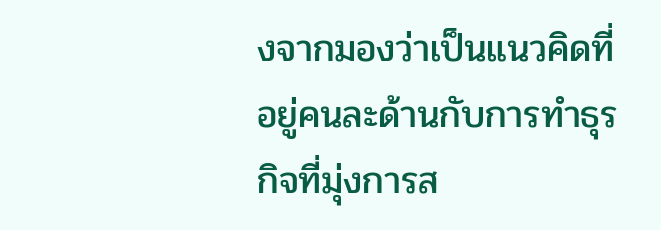งจากมองว่าเป็นแนวคิดที่อยู่คนละด้านกับการทำธุรกิจที่มุ่งการส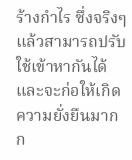ร้างกำไร ซึ่งจริงๆ แล้วสามารถปรับใช้เข้าหากันได้ และจะก่อให้เกิดความยั่งยืนมากก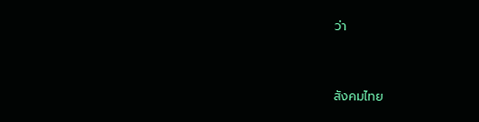ว่า


สังคมไทย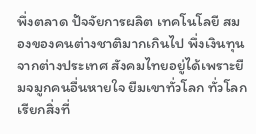พึ่งตลาด ปัจจัยการผลิต เทคโนโลยี สมองของคนต่างชาติมากเกินไป พึ่งเงินทุนจากต่างประเทศ สังคมไทยอยู่ได้เพราะยืมจมูกคนอื่นหายใจ ยืมเขาทั่วโลก ทั่วโลกเรียกสิ่งที่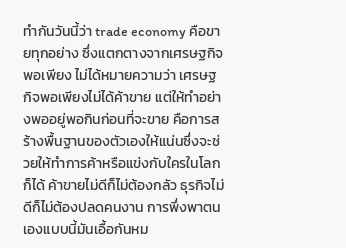ทำกันวันนี้ว่า trade economy คือขายทุกอย่าง ซึ่งแตกตางจากเศรษฐกิจพอเพียง ไม่ได้หมายความว่า เศรษฐกิจพอเพียงไม่ได้ค้าขาย แต่ให้ทำอย่างพออยู่พอกินก่อนที่จะขาย คือการสร้างพื้นฐานของตัวเองให้แน่นซึ่งจะช่วยให้ทำการค้าหรือแข่งกับใครในโลกก็ได้ ค้าขายไม่ดีก็ไม่ต้องกลัว ธุรกิจไม่ดีก็ไม่ต้องปลดคนงาน การพึ่งพาตนเองแบบนี้มันเอื้อกันหม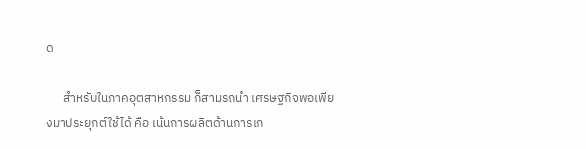ด

      สำหรับในภาคอุตสาหกรรม ก็สามรถนำ เศรษฐกิจพอเพียงมาประยุกต์ใช้ได้ คือ เน้นการผลิตด้านการเก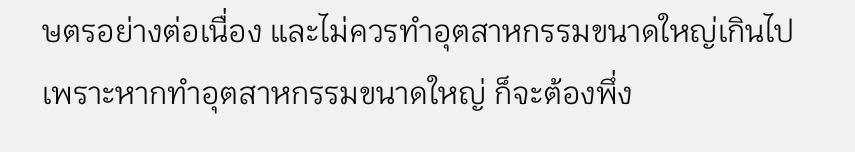ษตรอย่างต่อเนื่อง และไม่ควรทำอุตสาหกรรมขนาดใหญ่เกินไป เพราะหากทำอุตสาหกรรมขนาดใหญ่ ก็จะต้องพึ่ง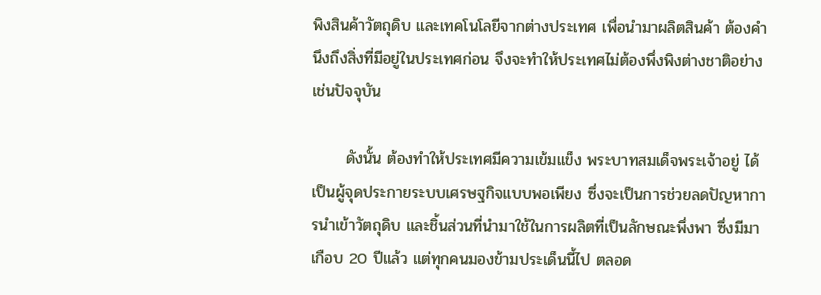พิงสินค้าวัตถุดิบ และเทคโนโลยีจากต่างประเทศ เพื่อนำมาผลิตสินค้า ต้องคำนึงถึงสิ่งที่มีอยู่ในประเทศก่อน จึงจะทำให้ประเทศไม่ต้องพึ่งพิงต่างชาติอย่างเช่นปัจจุบัน

      ดังนั้น ต้องทำให้ประเทศมีความเข้มแข็ง พระบาทสมเด็จพระเจ้าอยู่ ได้เป็นผู้จุดประกายระบบเศรษฐกิจแบบพอเพียง ซึ่งจะเป็นการช่วยลดปัญหาการนำเข้าวัตถุดิบ และชิ้นส่วนที่นำมาใช้ในการผลิตที่เป็นลักษณะพึ่งพา ซึ่งมีมาเกือบ 20 ปีแล้ว แต่ทุกคนมองข้ามประเด็นนี้ไป ตลอด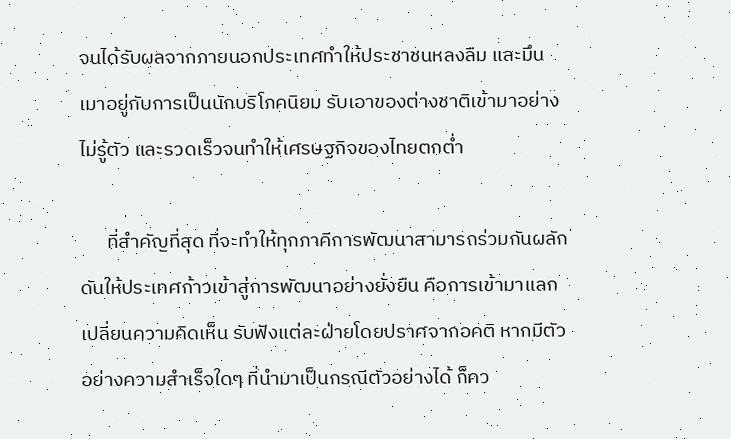จนได้รับผลจากภายนอกประเทศทำให้ประชาชนหลงลืม และมึนเมาอยู่กับการเป็นนักบริโภคนิยม รับเอาของต่างชาติเข้ามาอย่างไม่รู้ตัว และรวดเร็วจนทำให้เศรษฐกิจของไทยตกต่ำ

      ที่สำคัญที่สุด ที่จะทำให้ทุกภาคีการพัฒนาสามารถร่วมกันผลักดันให้ประเทศก้าวเข้าสู่การพัฒนาอย่างยั่งยืน คือการเข้ามาแลกเปลี่ยนความคิดเห็น รับฟังแต่ละฝ่ายโดยปราศจากอคติ หากมีตัวอย่างความสำเร็จใดๆ ที่นำมาเป็นกรณีตัวอย่างได้ ก็คว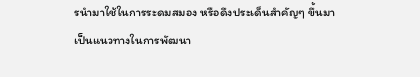รนำมาใช้ในการระดมสมอง หรือดึงประเด็นสำคัญๆ ขึ้นมาเป็นแนวทางในการพัฒนา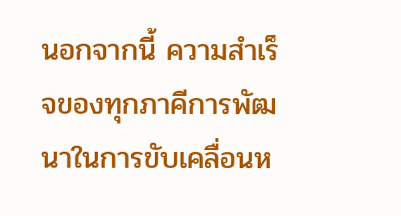นอกจากนี้ ความสำเร็จของทุกภาคีการพัฒนาในการขับเคลื่อนห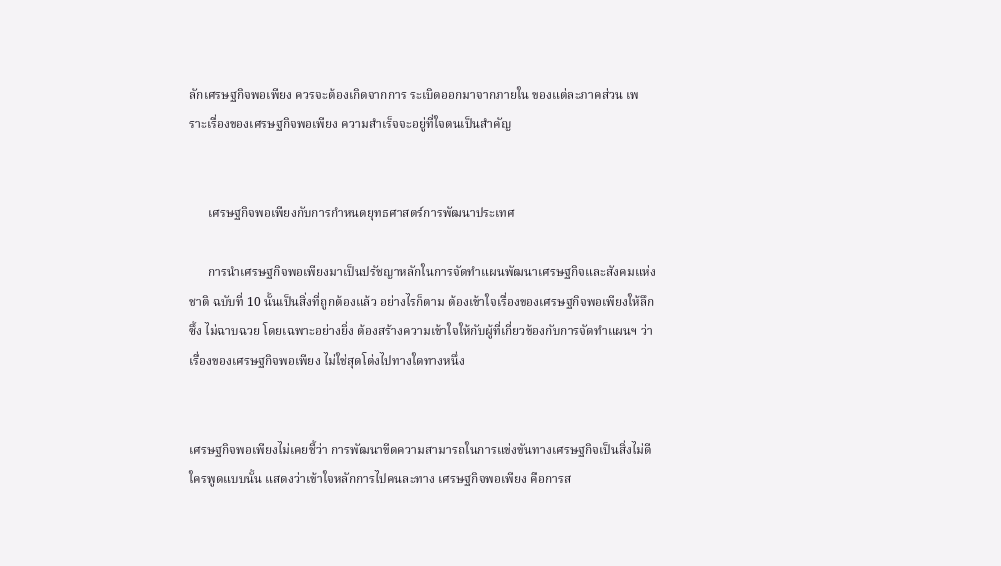ลักเศรษฐกิจพอเพียง ควรจะต้องเกิดจากการ ระเบิดออกมาจากภายใน ของแต่ละภาคส่วน เพราะเรื่องของเศรษฐกิจพอเพียง ความสำเร็จจะอยู่ที่ใจตนเป็นสำคัญ


      เศรษฐกิจพอเพียงกับการกำหนดยุทธศาสตร์การพัฒนาประเทศ

      การนำเศรษฐกิจพอเพียงมาเป็นปรัชญาหลักในการจัดทำแผนพัฒนาเศรษฐกิจและสังคมแห่งชาติ ฉบับที่ 10 นั้นเป็นสิ่งที่ถูกต้องแล้ว อย่างไรก็ตาม ต้องเข้าใจเรื่องของเศรษฐกิจพอเพียงให้ลึกซึ้ง ไม่ฉาบฉวย โดยเฉพาะอย่างยิ่ง ต้องสร้างความเข้าใจให้กับผู้ที่เกี่ยวข้องกับการจัดทำแผนฯ ว่าเรื่องของเศรษฐกิจพอเพียง ไม่ใช่สุดโต่งไปทางใดทางหนึ่ง


เศรษฐกิจพอเพียงไม่เคยชี้ว่า การพัฒนาขีดความสามารถในการแข่งขันทางเศรษฐกิจเป็นสิ่งไม่ดี ใครพูดแบบนั้น แสดงว่าเข้าใจหลักการไปคนละทาง เศรษฐกิจพอเพียง คือการส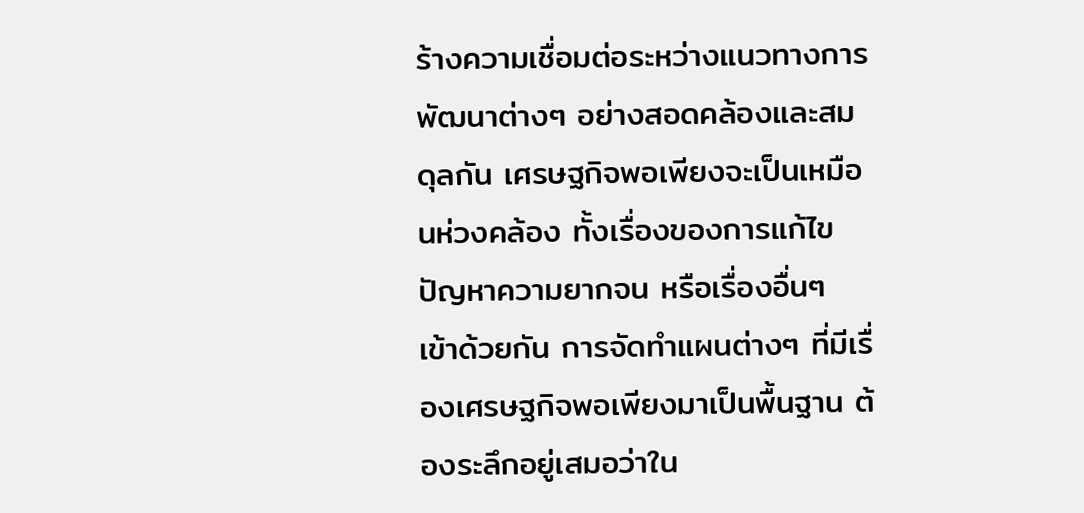ร้างความเชื่อมต่อระหว่างแนวทางการพัฒนาต่างๆ อย่างสอดคล้องและสมดุลกัน เศรษฐกิจพอเพียงจะเป็นเหมือนห่วงคล้อง ทั้งเรื่องของการแก้ไขปัญหาความยากจน หรือเรื่องอื่นๆ เข้าด้วยกัน การจัดทำแผนต่างๆ ที่มีเรื่องเศรษฐกิจพอเพียงมาเป็นพื้นฐาน ต้องระลึกอยู่เสมอว่าใน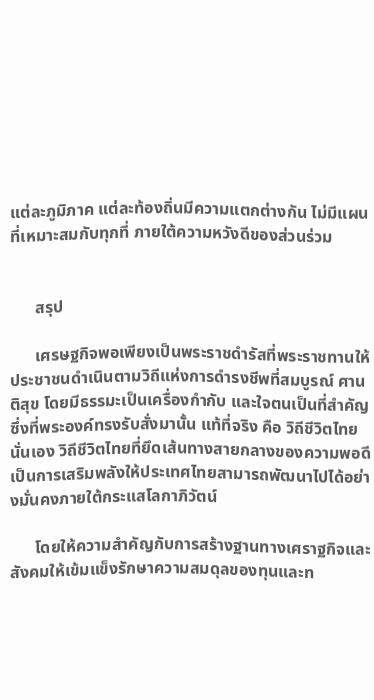แต่ละภูมิภาค แต่ละท้องถิ่นมีความแตกต่างกัน ไม่มีแผนที่เหมาะสมกับทุกที่ ภายใต้ความหวังดีของส่วนร่วม


      สรุป

      เศรษฐกิจพอเพียงเป็นพระราชดำรัสที่พระราชทานให้ประชาชนดำเนินตามวิถีแห่งการดำรงชีพที่สมบูรณ์ ศานติสุข โดยมีธรรมะเป็นเครื่องกำกับ และใจตนเป็นที่สำคัญ ซึ่งที่พระองค์ทรงรับสั่งมานั้น แท้ที่จริง คือ วิถีชีวิตไทยนั่นเอง วิถีชีวิตไทยที่ยึดเส้นทางสายกลางของความพอดี เป็นการเสริมพลังให้ประเทศไทยสามารถพัฒนาไปได้อย่างมั่นคงภายใต้กระแสโลกาภิวัตน์

      โดยให้ความสำคัญกับการสร้างฐานทางเศราฐกิจและสังคมให้เข้มแข็งรักษาความสมดุลของทุนและท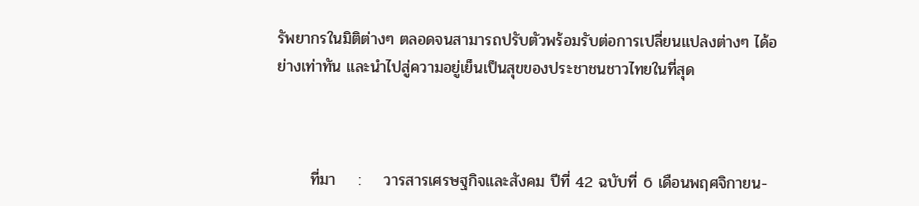รัพยากรในมิติต่างๆ ตลอดจนสามารถปรับตัวพร้อมรับต่อการเปลี่ยนแปลงต่างๆ ได้อย่างเท่าทัน และนำไปสู่ความอยู่เย็นเป็นสุขของประชาชนชาวไทยในที่สุด



      ที่มา    :    วารสารเศรษฐกิจและสังคม ปีที่ 42 ฉบับที่ 6 เดือนพฤศจิกายน-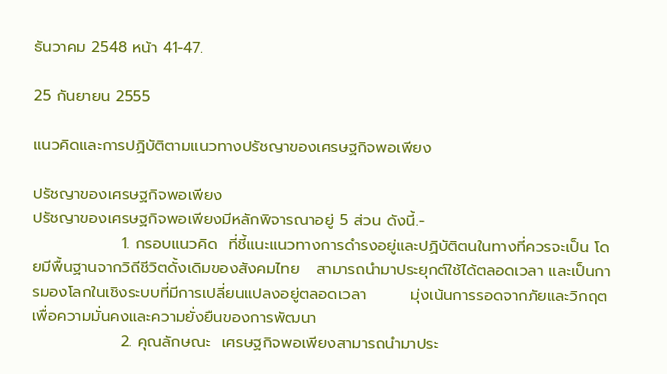ธันวาคม 2548 หน้า 41-47.

25 กันยายน 2555

แนวคิดและการปฏิบัติตามแนวทางปรัชญาของเศรษฐกิจพอเพียง

ปรัชญาของเศรษฐกิจพอเพียง
ปรัชญาของเศรษฐกิจพอเพียงมีหลักพิจารณาอยู่ 5 ส่วน ดังนี้.-
                1. กรอบแนวคิด  ที่ชี้แนะแนวทางการดำรงอยู่และปฏิบัติตนในทางที่ควรจะเป็น โดยมีพื้นฐานจากวิถีชีวิตดั้งเดิมของสังคมไทย   สามารถนำมาประยุกต์ใช้ได้ตลอดเวลา และเป็นการมองโลกในเชิงระบบที่มีการเปลี่ยนแปลงอยู่ตลอดเวลา        มุ่งเน้นการรอดจากภัยและวิกฤตเพื่อความมั่นคงและความยั่งยืนของการพัฒนา
                2. คุณลักษณะ  เศรษฐกิจพอเพียงสามารถนำมาประ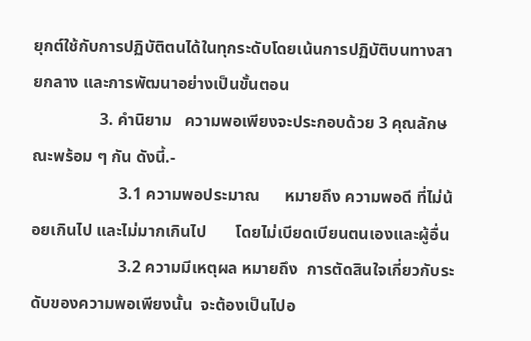ยุกต์ใช้กับการปฏิบัติตนได้ในทุกระดับโดยเน้นการปฏิบัติบนทางสายกลาง และการพัฒนาอย่างเป็นขั้นตอน
                3. คำนิยาม   ความพอเพียงจะประกอบด้วย 3 คุณลักษณะพร้อม ๆ กัน ดังนี้.-
                     3.1 ความพอประมาณ      หมายถึง ความพอดี ที่ไม่น้อยเกินไป และไม่มากเกินไป       โดยไม่เบียดเบียนตนเองและผู้อื่น
                     3.2 ความมีเหตุผล หมายถึง  การตัดสินใจเกี่ยวกับระดับของความพอเพียงนั้น  จะต้องเป็นไปอ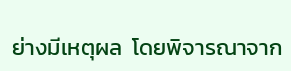ย่างมีเหตุผล  โดยพิจารณาจาก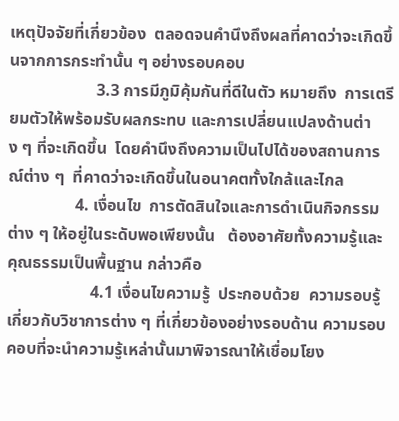เหตุปัจจัยที่เกี่ยวข้อง  ตลอดจนคำนึงถึงผลที่คาดว่าจะเกิดขึ้นจากการกระทำนั้น ๆ อย่างรอบคอบ
                     3.3 การมีภูมิคุ้มกันที่ดีในตัว หมายถึง  การเตรียมตัวให้พร้อมรับผลกระทบ และการเปลี่ยนแปลงด้านต่าง ๆ ที่จะเกิดขึ้น  โดยคำนึงถึงความเป็นไปได้ของสถานการณ์ต่าง ๆ  ที่คาดว่าจะเกิดขึ้นในอนาคตทั้งใกล้และไกล
                4. เงื่อนไข  การตัดสินใจและการดำเนินกิจกรรมต่าง ๆ ให้อยู่ในระดับพอเพียงนั้น   ต้องอาศัยทั้งความรู้และคุณธรรมเป็นพื้นฐาน กล่าวคือ
                    4.1 เงื่อนไขความรู้  ประกอบด้วย  ความรอบรู้เกี่ยวกับวิชาการต่าง ๆ ที่เกี่ยวข้องอย่างรอบด้าน ความรอบคอบที่จะนำความรู้เหล่านั้นมาพิจารณาให้เชื่อมโยง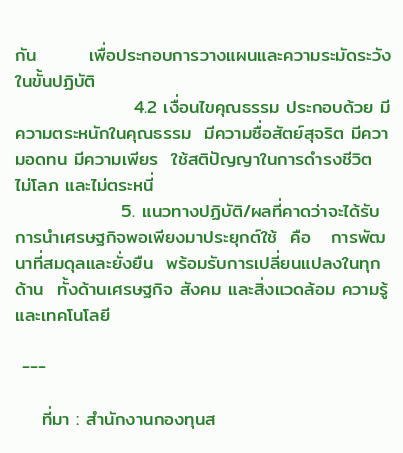กัน        เพื่อประกอบการวางแผนและความระมัดระวังในขั้นปฏิบัติ
                  4.2 เงื่อนไขคุณธรรม ประกอบด้วย มีความตระหนักในคุณธรรม  มีความซื่อสัตย์สุจริต มีความอดทน มีความเพียร  ใช้สติปัญญาในการดำรงชีวิต   ไม่โลภ และไม่ตระหนี่
                5. แนวทางปฏิบัติ/ผลที่คาดว่าจะได้รับ   การนำเศรษฐกิจพอเพียงมาประยุกต์ใช้  คือ   การพัฒนาที่สมดุลและยั่งยืน  พร้อมรับการเปลี่ยนแปลงในทุกด้าน  ทั้งด้านเศรษฐกิจ สังคม และสิ่งแวดล้อม ความรู้ และเทคโนโลยี

 ---

    ที่มา : สำนักงานกองทุนส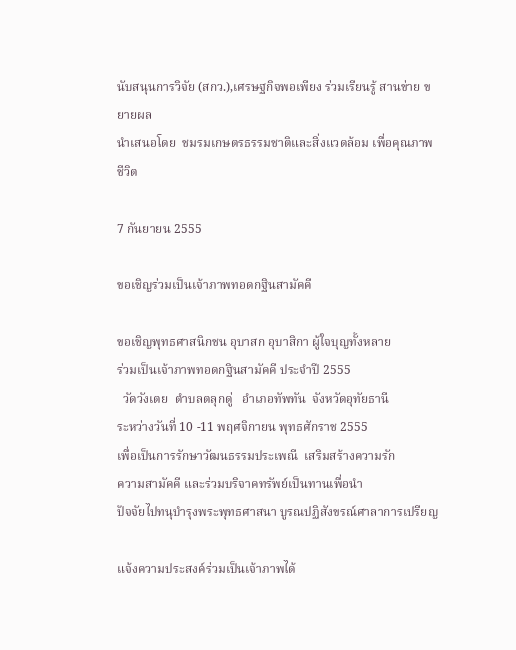นับสนุนการวิจัย (สกว.),เศรษฐกิจพอเพียง ร่วมเรียนรู้ สานข่าย ขยายผล
นำเสนอโดย  ชมรมเกษตรธรรมชาติและสิ่งแวดล้อม เพื่อคุณภาพชีวิต

7 กันยายน 2555

ขอเชิญร่วมเป็นเจ้าภาพทอดกฐินสามัคคี

ขอเชิญพุทธศาสนิกชน อุบาสก อุบาสิกา ผู้ใจบุญทั้งหลาย
ร่วมเป็นเจ้าภาพทอดกฐินสามัคคี ประจำปี 2555
  วัดวังเตย  ตำบลตลุกดู่   อำเภอทัพทัน  จังหวัดอุทัยธานี
ระหว่างวันที่ 10 -11 พฤศจิกายน พุทธศักราช 2555
เพื่อเป็นการรักษาวัฒนธรรมประเพณี  เสริมสร้างความรัก
ความสามัคคี และร่วมบริจาคทรัพย์เป็นทานเพื่อนำ
ปัจจัยไปทนุบำรุงพระพุทธศาสนา บูรณปฏิสังขรณ์ศาลาการเปรียญ

แจ้งความประสงค์ร่วมเป็นเจ้าภาพได้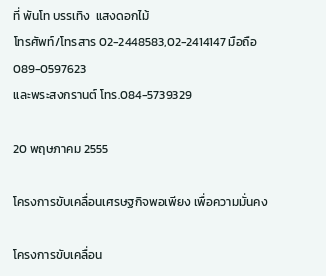ที่ พันโท บรรเทิง  แสงดอกไม้
โทรศัพท์/โทรสาร 02-2448583,02-2414147 มือถือ 089-0597623
และพระสงกรานต์ โทร.084-5739329

20 พฤษภาคม 2555

โครงการขับเคลื่อนเศรษฐกิจพอเพียง เพื่อความมั่นคง

โครงการขับเคลื่อน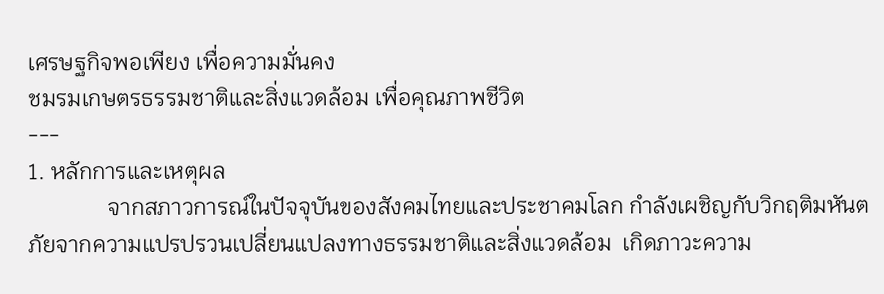เศรษฐกิจพอเพียง เพื่อความมั่นคง
ชมรมเกษตรธรรมชาติและสิ่งแวดล้อม เพื่อคุณภาพชีวิต
---
1. หลักการและเหตุผล
              จากสภาวการณ์ในปัจจุบันของสังคมไทยและประชาคมโลก กำลังเผชิญกับวิกฤติมหันตภัยจากความแปรปรวนเปลี่ยนแปลงทางธรรมชาติและสิ่งแวดล้อม  เกิดภาวะความ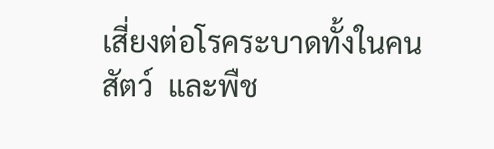เสี่ยงต่อโรคระบาดทั้งในคน สัตว์  และพืช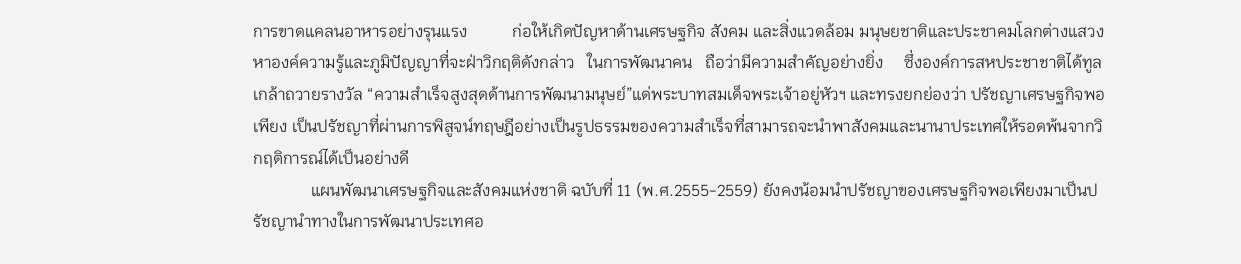การขาดแคลนอาหารอย่างรุนแรง           ก่อให้เกิดปัญหาด้านเศรษฐกิจ สังคม และสิ่งแวดล้อม มนุษยชาติและประชาคมโลกต่างแสวงหาองค์ความรู้และภูมิปัญญาที่จะฝ่าวิกฤติดังกล่าว   ในการพัฒนาคน   ถือว่ามีความสำคัญอย่างยิ่ง     ซึ่งองค์การสหประชาชาติได้ทูลเกล้าถวายรางวัล “ความสำเร็จสูงสุดด้านการพัฒนามนุษย์”แด่พระบาทสมเด็จพระเจ้าอยู่หัวฯ และทรงยกย่องว่า ปรัชญาเศรษฐกิจพอเพียง เป็นปรัชญาที่ผ่านการพิสูจน์ทฤษฎีอย่างเป็นรูปธรรมของความสำเร็จที่สามารถจะนำพาสังคมและนานาประเทศให้รอดพ้นจากวิกฤติการณ์ได้เป็นอย่างดี
              แผนพัฒนาเศรษฐกิจและสังคมแห่งชาติ ฉบับที่ 11 (พ.ศ.2555-2559) ยังคงน้อมนำปรัชญาของเศรษฐกิจพอเพียงมาเป็นปรัชญานำทางในการพัฒนาประเทศอ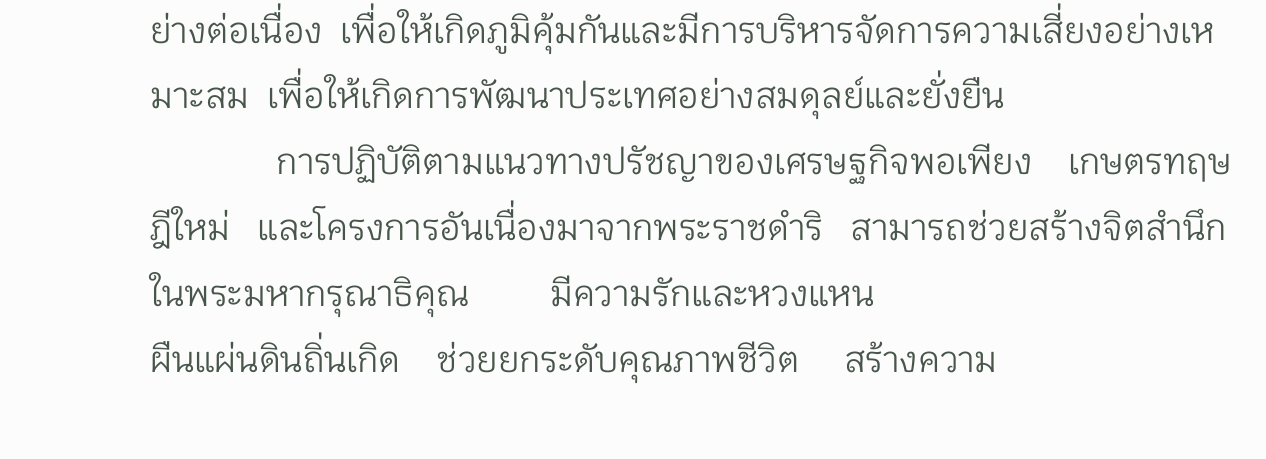ย่างต่อเนื่อง  เพื่อให้เกิดภูมิคุ้มกันและมีการบริหารจัดการความเสี่ยงอย่างเหมาะสม  เพื่อให้เกิดการพัฒนาประเทศอย่างสมดุลย์และยั่งยืน
              การปฏิบัติตามแนวทางปรัชญาของเศรษฐกิจพอเพียง    เกษตรทฤษฎีใหม่   และโครงการอันเนื่องมาจากพระราชดำริ   สามารถช่วยสร้างจิตสำนึกในพระมหากรุณาธิคุณ         มีความรักและหวงแหน
ผืนแผ่นดินถิ่นเกิด    ช่วยยกระดับคุณภาพชีวิต     สร้างความ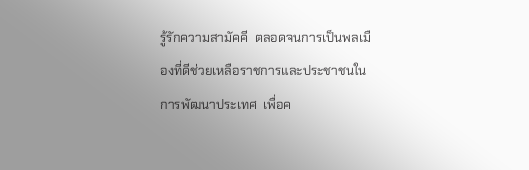รู้รักความสามัคคี  ตลอดจนการเป็นพลเมืองที่ดีช่วยเหลือราชการและประชาชนในการพัฒนาประเทศ  เพื่อค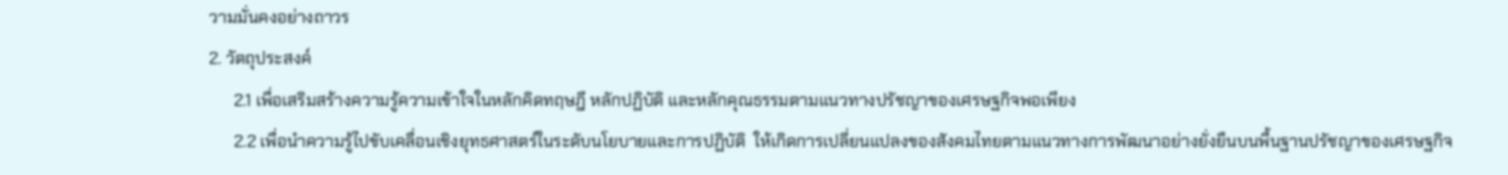วามมั่นคงอย่างถาวร
2. วัตถุประสงค์
      2.1 เพื่อเสริมสร้างความรู้ความเข้าใจในหลักคิดทฤษฎี หลักปฏิบัติ และหลักคุณธรรมตามแนวทางปรัชญาของเศรษฐกิจพอเพียง
      2.2 เพื่อนำความรู้ไปขับเคลื่อนเชิงยุทธศาสตร์ในระดับนโยบายและการปฏิบัติ  ให้เกิดการเปลี่ยนแปลงของสังคมไทยตามแนวทางการพัฒนาอย่างยั่งยืนบนพื้นฐานปรัชญาของเศรษฐกิจ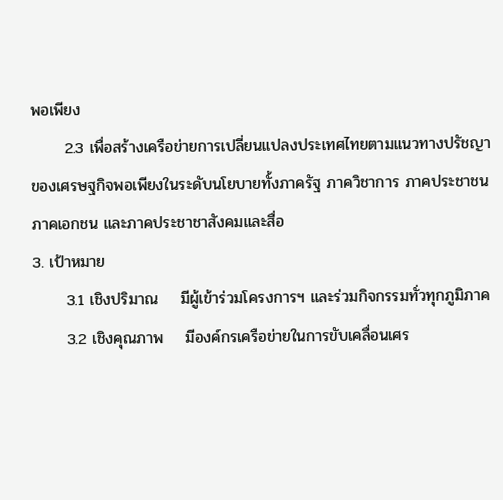พอเพียง
      2.3 เพื่อสร้างเครือข่ายการเปลี่ยนแปลงประเทศไทยตามแนวทางปรัชญาของเศรษฐกิจพอเพียงในระดับนโยบายทั้งภาครัฐ ภาควิชาการ ภาคประชาชน ภาคเอกชน และภาคประชาชาสังคมและสื่อ
3. เป้าหมาย
      3.1 เชิงปริมาณ    มีผู้เข้าร่วมโครงการฯ และร่วมกิจกรรมทั่วทุกภูมิภาค
      3.2 เชิงคุณภาพ    มีองค์กรเครือข่ายในการขับเคลื่อนเศร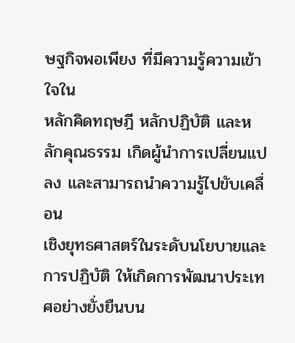ษฐกิจพอเพียง ที่มีความรู้ความเข้าใจใน
หลักคิดทฤษฎี หลักปฏิบัติ และหลักคุณธรรม เกิดผู้นำการเปลี่ยนแปลง และสามารถนำความรู้ไปขับเคลื่อน
เชิงยุทธศาสตร์ในระดับนโยบายและการปฏิบัติ ให้เกิดการพัฒนาประเทศอย่างยั่งยืนบน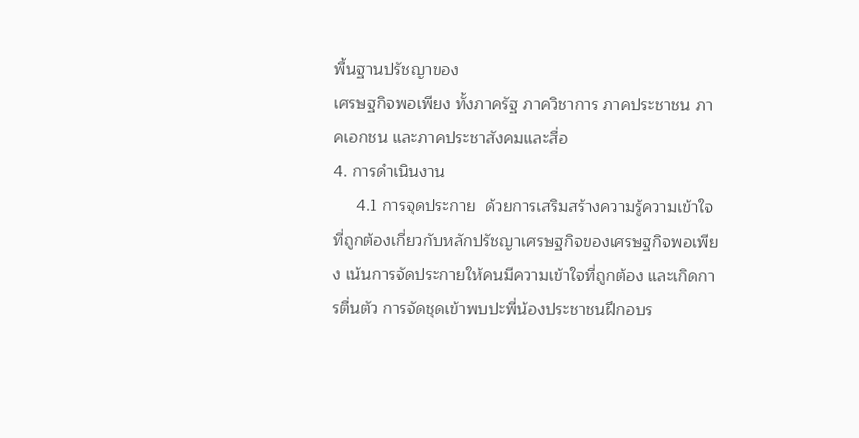พื้นฐานปรัชญาของ
เศรษฐกิจพอเพียง ทั้งภาครัฐ ภาควิชาการ ภาคประชาชน ภาคเอกชน และภาคประชาสังคมและสื่อ
4. การดำเนินงาน
     4.1 การจุดประกาย  ด้วยการเสริมสร้างความรู้ความเข้าใจที่ถูกต้องเกี่ยวกับหลักปรัชญาเศรษฐกิจของเศรษฐกิจพอเพียง เน้นการจัดประกายให้คนมีความเข้าใจที่ถูกต้อง และเกิดการตื่นตัว การจัดชุดเข้าพบปะพี่น้องประชาชนฝึกอบร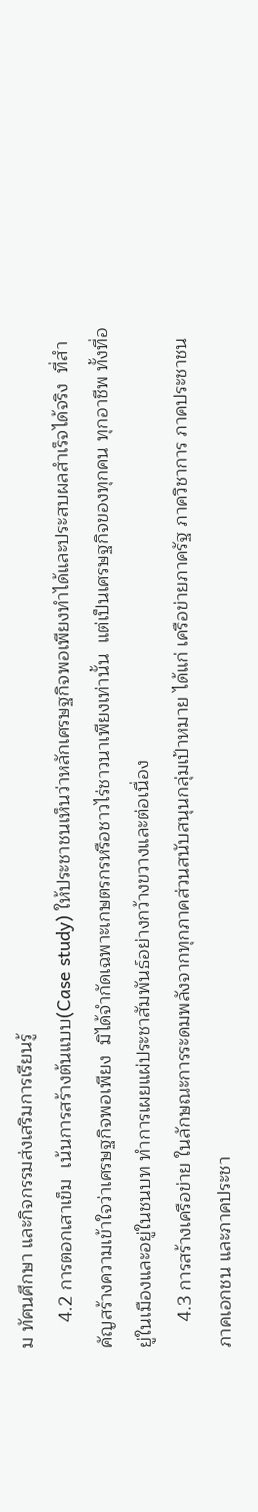ม ทัศนศึกษา และกิจกรรมส่งเสริมการเรียนรู้
     4.2 การตอกเสาเข็ม  เน้นการสร้างต้นแบบ(Case study) ให้ประชาชนเห็นว่าหลักเศรษฐกิจพอเพียงทำได้และประสบผลสำเร็จได้จริง  ที่สำคัญสร้างความเข้าใจว่าเศรษฐกิจพอเพียง  มิได้จำกัดเฉพาะเกษตรกรหรือชาวไร่ชาวนาเพียงเท่านั้น  แต่เป็นเศรษฐกิจของทุกคน ทุกอาชีพ ทั้งที่อยู่ในเมืองและอยู่ในชนบท ทำการเผยแผ่ประชาสัมพันธ์อย่างกว้างขวางและต่อเนื่อง
     4.3 การสร้างเครือข่าย ในลักษณะการระดมพลังจากทุกภาคส่วนสนับสนุนกลุ่มเป้าหมาย ได้แก่ เครือข่ายภาครัฐ ภาควิชาการ ภาคประชาชน ภาคเอกชน และภาคประชา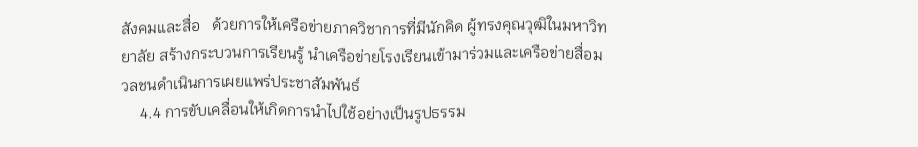สังคมและสื่อ   ด้วยการให้เครือข่ายภาควิชาการที่มีนักคิด ผู้ทรงคุณวุฒิในมหาวิทยาลัย สร้างกระบวนการเรียนรู้ นำเครือข่ายโรงเรียนเข้ามาร่วมและเครือข่ายสื่อมวลชนดำเนินการเผยแพร่ประชาสัมพันธ์
     4.4 การขับเคลื่อนให้เกิดการนำไปใช้อย่างเป็นรูปธรรม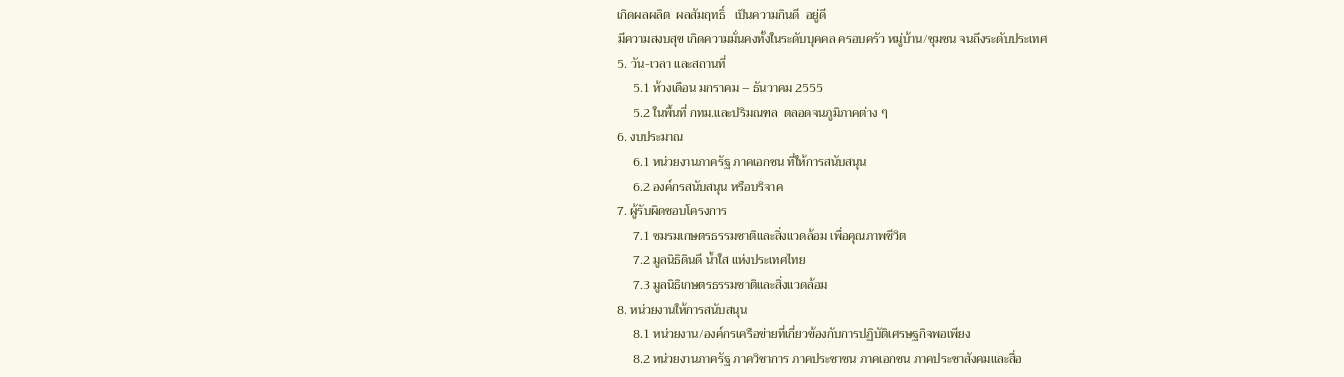เกิดผลผลิต  ผลสัมฤทธิ์   เป็นความกินดี  อยู่ดี
มีความสงบสุข เกิดความมั่นคงทั้งในระดับบุคคล ครอบครัว หมู่บ้าน/ชุมชน จนถึงระดับประเทศ
5. วัน-เวลา และสถานที่
     5.1 ห้วงเดือน มกราคม – ธันวาคม 2555
     5.2 ในพื้นที่ กทม.และปริมณฑล  ตลอดจนภูมิภาคต่าง ๆ
6. งบประมาณ
     6.1 หน่วยงานภาครัฐ ภาคเอกชน ที่ให้การสนับสนุน
     6.2 องค์กรสนับสนุน หรือบริจาค
7. ผู้รับผิดชอบโครงการ
     7.1 ชมรมเกษตรธรรมชาติและสิ่งแวดล้อม เพื่อคุณภาพชีวิต
     7.2 มูลนิธิดินดี น้ำใส แห่งประเทศไทย
     7.3 มูลนิธิเกษตรธรรมชาติและสิ่งแวดล้อม
8. หน่วยงานให้การสนับสนุน
     8.1 หน่วยงาน/องค์กรเครือข่ายที่เกี่ยวข้องกับการปฏิบัติเศรษฐกิจพอเพียง
     8.2 หน่วยงานภาครัฐ ภาควิชาการ ภาคประชาชน ภาคเอกชน ภาคประชาสังคมและสื่อ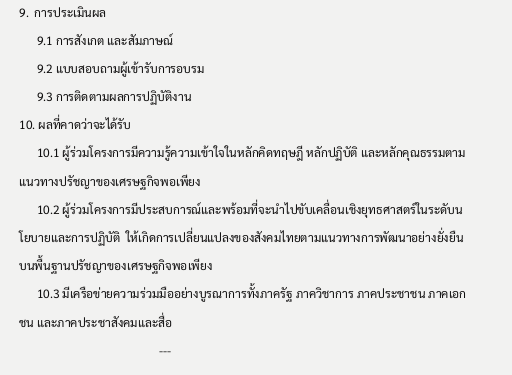9.  การประเมินผล
      9.1 การสังเกต และสัมภาษณ์
      9.2 แบบสอบถามผู้เข้ารับการอบรม
      9.3 การติดตามผลการปฏิบัติงาน
10. ผลที่คาดว่าจะได้รับ
      10.1 ผู้ร่วมโครงการมีความรู้ความเข้าใจในหลักคิดทฤษฎี หลักปฏิบัติ และหลักคุณธรรมตามแนวทางปรัชญาของเศรษฐกิจพอเพียง
      10.2 ผู้ร่วมโครงการมีประสบการณ์และพร้อมที่จะนำไปขับเคลื่อนเชิงยุทธศาสตร์ในระดับนโยบายและการปฏิบัติ  ให้เกิดการเปลี่ยนแปลงของสังคมไทยตามแนวทางการพัฒนาอย่างยั่งยืนบนพื้นฐานปรัชญาของเศรษฐกิจพอเพียง
      10.3 มีเครือข่ายความร่วมมืออย่างบูรณาการทั้งภาครัฐ ภาควิชาการ ภาคประชาชน ภาคเอกชน และภาคประชาสังคมและสื่อ
                                                ---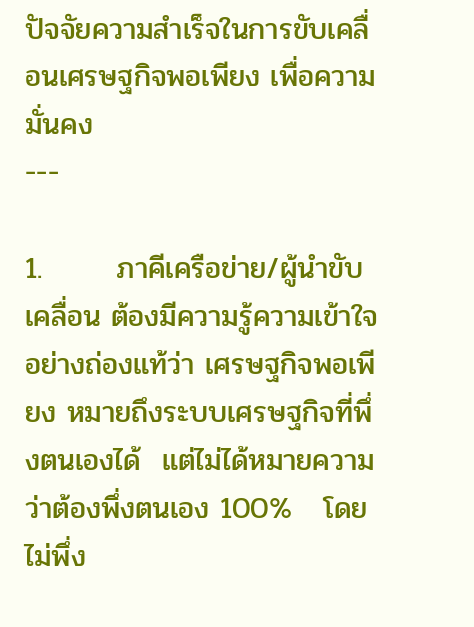ปัจจัยความสำเร็จในการขับเคลื่อนเศรษฐกิจพอเพียง เพื่อความมั่นคง
---

1.       ภาคีเครือข่าย/ผู้นำขับเคลื่อน ต้องมีความรู้ความเข้าใจอย่างถ่องแท้ว่า เศรษฐกิจพอเพียง หมายถึงระบบเศรษฐกิจที่พึ่งตนเองได้  แต่ไม่ได้หมายความว่าต้องพึ่งตนเอง 100%   โดยไม่พึ่ง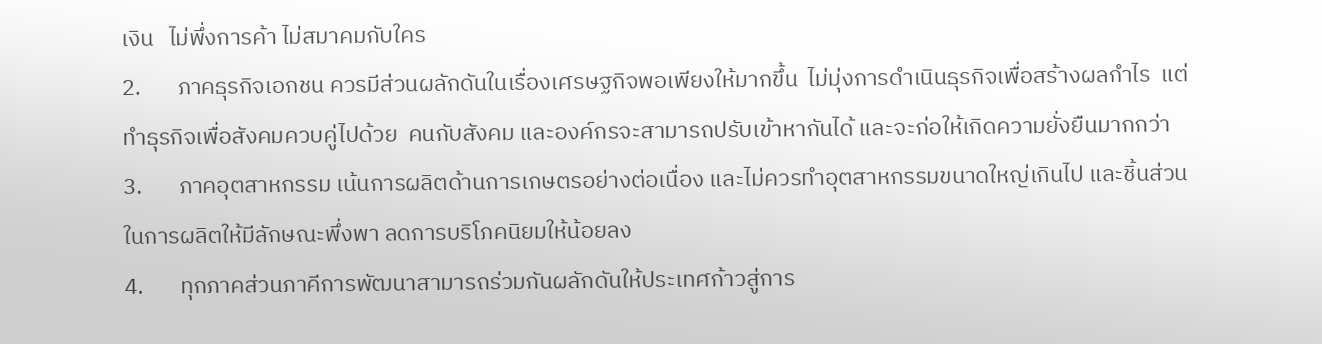เงิน   ไม่พึ่งการค้า ไม่สมาคมกับใคร
2.       ภาคธุรกิจเอกชน ควรมีส่วนผลักดันในเรื่องเศรษฐกิจพอเพียงให้มากขึ้น  ไม่มุ่งการดำเนินธุรกิจเพื่อสร้างผลกำไร  แต่ทำธุรกิจเพื่อสังคมควบคู่ไปด้วย  คนกับสังคม และองค์กรจะสามารถปรับเข้าหากันได้ และจะก่อให้เกิดความยั่งยืนมากกว่า
3.       ภาคอุตสาหกรรม เน้นการผลิตด้านการเกษตรอย่างต่อเนื่อง และไม่ควรทำอุตสาหกรรมขนาดใหญ่เกินไป และชิ้นส่วนในการผลิตให้มีลักษณะพึ่งพา ลดการบริโภคนิยมให้น้อยลง
4.       ทุกภาคส่วนภาคีการพัฒนาสามารถร่วมกันผลักดันให้ประเทศก้าวสู่การ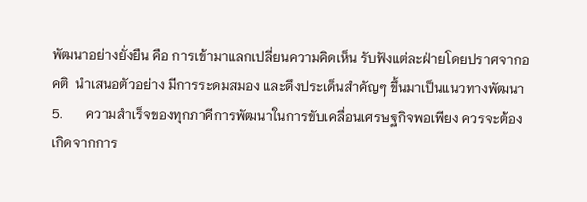พัฒนาอย่างยั่งยืน คือ การเข้ามาแลกเปลี่ยนความคิดเห็น รับฟังแต่ละฝ่ายโดยปราศจากอคติ  นำเสนอตัวอย่าง มีการระดมสมอง และดึงประเด็นสำคัญๆ ขึ้นมาเป็นแนวทางพัฒนา
5.       ความสำเร็จของทุกภาคีการพัฒนาในการขับเคลื่อนเศรษฐกิจพอเพียง ควรจะต้องเกิดจากการ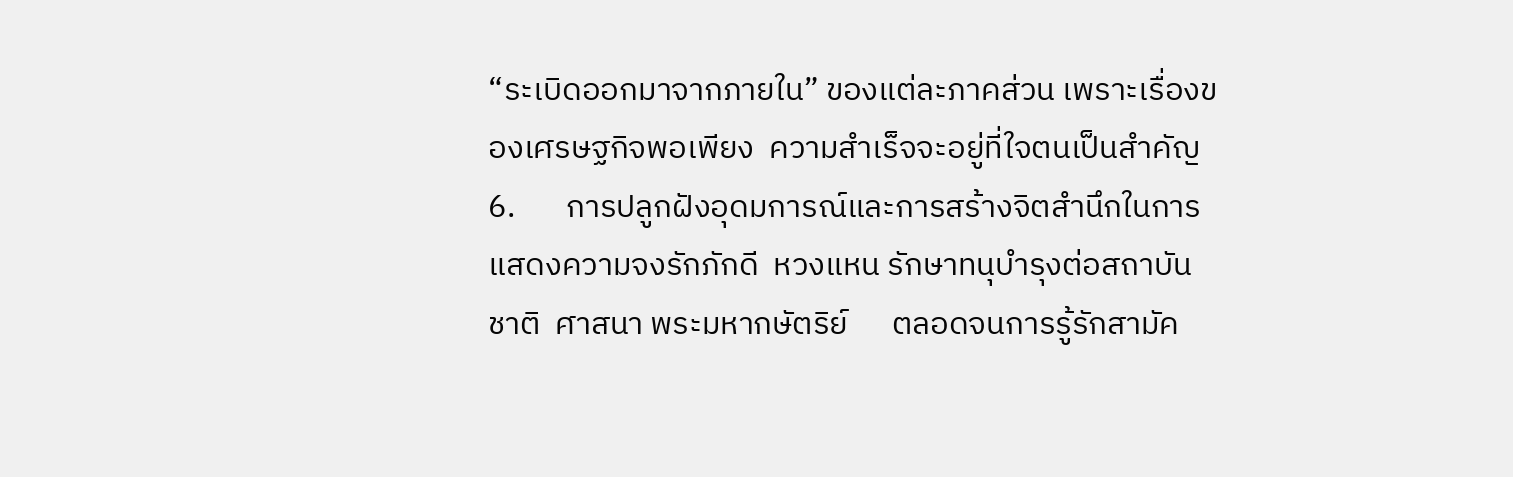“ระเบิดออกมาจากภายใน” ของแต่ละภาคส่วน เพราะเรื่องของเศรษฐกิจพอเพียง  ความสำเร็จจะอยู่ที่ใจตนเป็นสำคัญ
6.       การปลูกฝังอุดมการณ์และการสร้างจิตสำนึกในการแสดงความจงรักภักดี  หวงแหน รักษาทนุบำรุงต่อสถาบันชาติ  ศาสนา พระมหากษัตริย์      ตลอดจนการรู้รักสามัค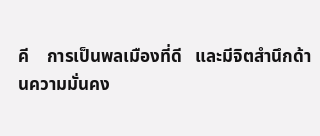คี    การเป็นพลเมืองที่ดี   และมีจิตสำนึกด้านความมั่นคง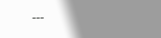---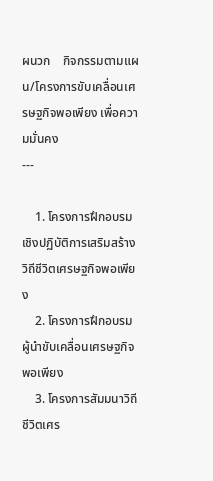ผนวก    กิจกรรมตามแผน/โครงการขับเคลื่อนเศรษฐกิจพอเพียง เพื่อความมั่นคง
---

    1. โครงการฝึกอบรมเชิงปฏิบัติการเสริมสร้างวิถีชีวิตเศรษฐกิจพอเพียง
    2. โครงการฝึกอบรมผู้นำขับเคลื่อนเศรษฐกิจพอเพียง
    3. โครงการสัมมนาวิถีชีวิตเศร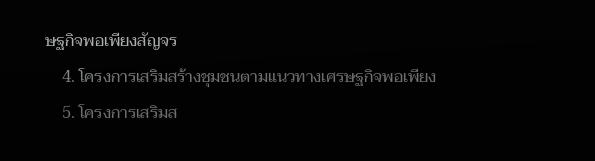ษฐกิจพอเพียงสัญจร
    4. โครงการเสริมสร้างชุมชนตามแนวทางเศรษฐกิจพอเพียง
    5. โครงการเสริมส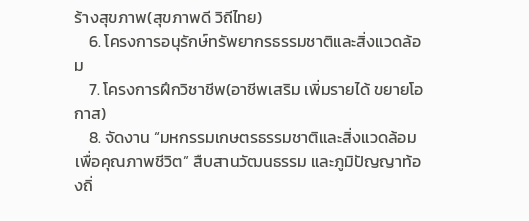ร้างสุขภาพ(สุขภาพดี วิถีไทย)
    6. โครงการอนุรักษ์ทรัพยากรธรรมชาติและสิ่งแวดล้อม
    7. โครงการฝึกวิชาชีพ(อาชีพเสริม เพิ่มรายได้ ขยายโอกาส)
    8. จัดงาน “มหกรรมเกษตรธรรมชาติและสิ่งแวดล้อม เพื่อคุณภาพชีวิต” สืบสานวัฒนธรรม และภูมิปัญญาท้องถิ่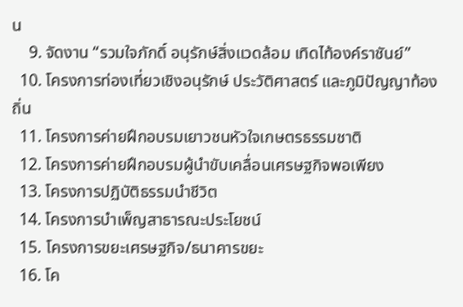น
    9. จัดงาน “รวมใจภักดิ์ อนุรักษ์สิ่งแวดล้อม เทิดไท้องค์ราชันย์”
  10. โครงการท่องเที่ยวเชิงอนุรักษ์ ประวัติศาสตร์ และภูมิปัญญาท้องถิ่น
  11. โครงการค่ายฝึกอบรมเยาวชนหัวใจเกษตรธรรมชาติ
  12. โครงการค่ายฝึกอบรมผู้นำขับเคลื่อนเศรษฐกิจพอเพียง
  13. โครงการปฏิบัติธรรมนำชีวิต
  14. โครงการบำเพ็ญสาธารณะประโยชน์
  15. โครงการขยะเศรษฐกิจ/ธนาคารขยะ
  16. โค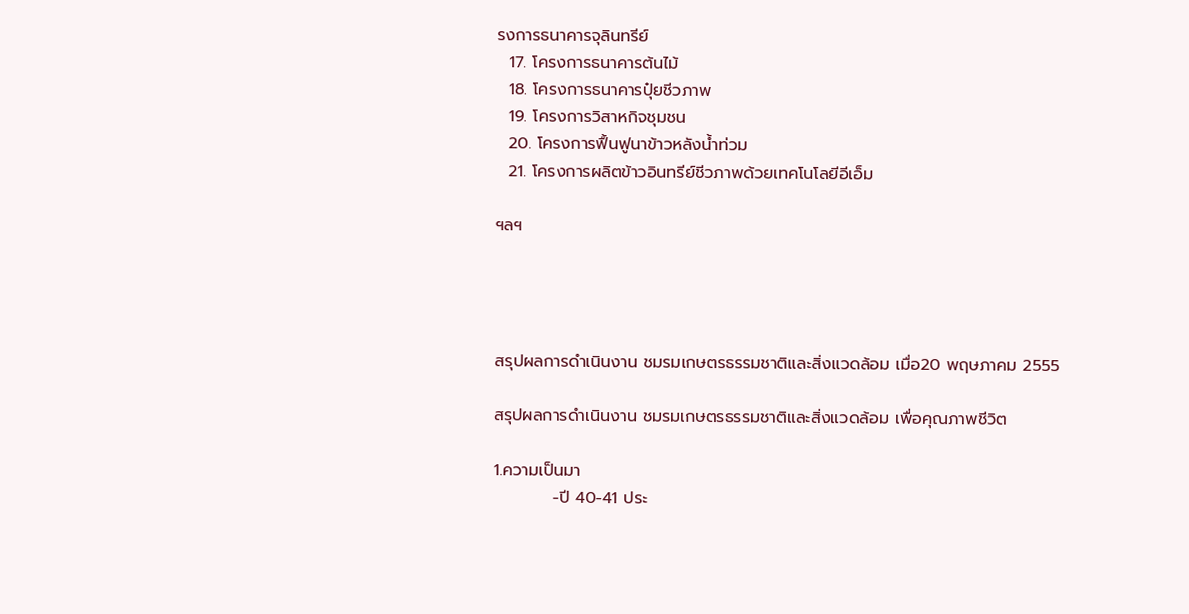รงการธนาคารจุลินทรีย์
  17. โครงการธนาคารต้นไม้
  18. โครงการธนาคารปุ๋ยชีวภาพ
  19. โครงการวิสาหกิจชุมชน
  20. โครงการฟื้นฟูนาข้าวหลังน้ำท่วม
  21. โครงการผลิตข้าวอินทรีย์ชีวภาพด้วยเทคโนโลยีอีเอ็ม

ฯลฯ




สรุปผลการดำเนินงาน ชมรมเกษตรธรรมชาติและสิ่งแวดล้อม เมื่อ20 พฤษภาคม 2555

สรุปผลการดำเนินงาน ชมรมเกษตรธรรมชาติและสิ่งแวดล้อม เพื่อคุณภาพชีวิต

1.ความเป็นมา
          -ปี 40-41 ประ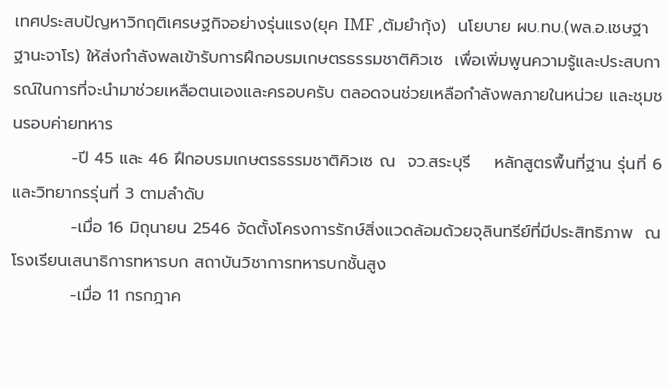เทศประสบปัญหาวิกฤติเศรษฐกิจอย่างรุ่นแรง(ยุค IMF ,ต้มยำกุ้ง)  นโยบาย ผบ.ทบ.(พล.อ.เชษฐา  ฐานะจาโร) ให้ส่งกำลังพลเข้ารับการฝึกอบรมเกษตรธรรมชาติคิวเซ  เพื่อเพิ่มพูนความรู้และประสบการณ์ในการที่จะนำมาช่วยเหลือตนเองและครอบครับ ตลอดจนช่วยเหลือกำลังพลภายในหน่วย และชุมชนรอบค่ายทหาร
          -ปี 45 และ 46 ฝึกอบรมเกษตรธรรมชาติคิวเซ ณ  จว.สระบุรี    หลักสูตรพื้นที่ฐาน รุ่นที่ 6
และวิทยากรรุ่นที่ 3 ตามลำดับ
          -เมื่อ 16 มิถุนายน 2546 จัดตั้งโครงการรักษ์สิ่งแวดล้อมด้วยจุลินทรีย์ที่มีประสิทธิภาพ  ณ โรงเรียนเสนาธิการทหารบก สถาบันวิชาการทหารบกชั้นสูง
          -เมื่อ 11 กรกฎาค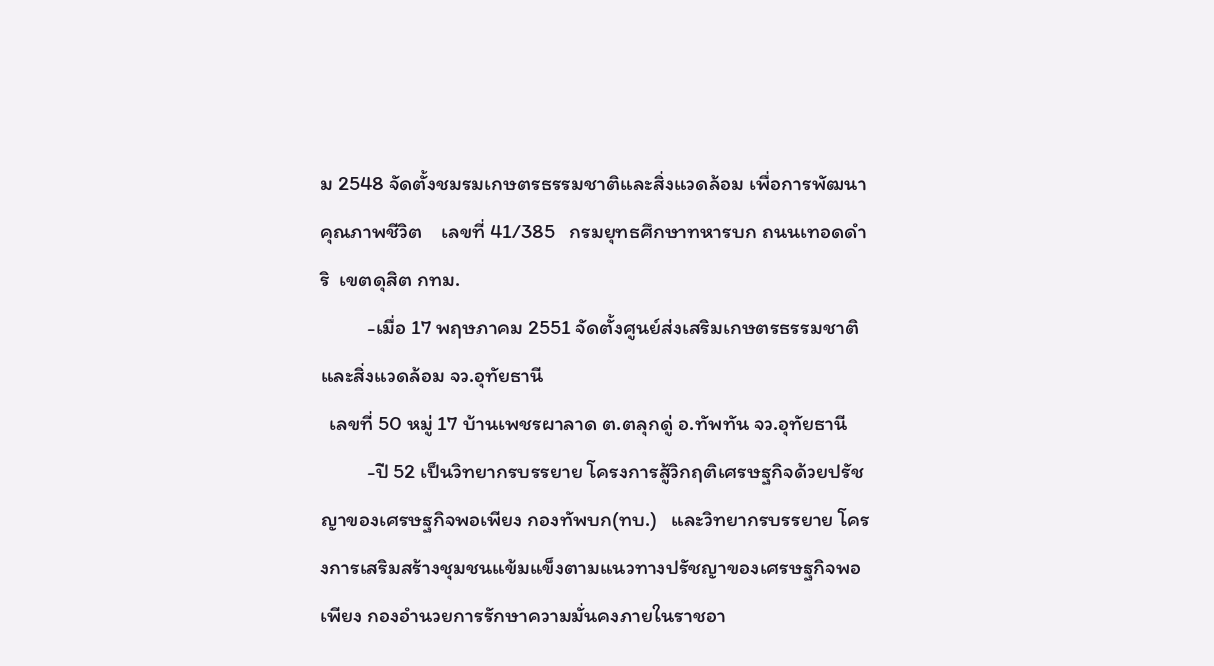ม 2548 จัดตั้งชมรมเกษตรธรรมชาติและสิ่งแวดล้อม เพื่อการพัฒนาคุณภาพชีวิต    เลขที่ 41/385   กรมยุทธศึกษาทหารบก ถนนเทอดดำริ  เขตดุสิต กทม.
          -เมื่อ 17 พฤษภาคม 2551 จัดตั้งศูนย์ส่งเสริมเกษตรธรรมชาติและสิ่งแวดล้อม จว.อุทัยธานี
  เลขที่ 50 หมู่ 17 บ้านเพชรผาลาด ต.ตลุกดู่ อ.ทัพทัน จว.อุทัยธานี
          -ปี 52 เป็นวิทยากรบรรยาย โครงการสู้วิกฤติเศรษฐกิจด้วยปรัชญาของเศรษฐกิจพอเพียง กองทัพบก(ทบ.)   และวิทยากรบรรยาย โครงการเสริมสร้างชุมชนแข้มแข็งตามแนวทางปรัชญาของเศรษฐกิจพอเพียง กองอำนวยการรักษาความมั่นคงภายในราชอา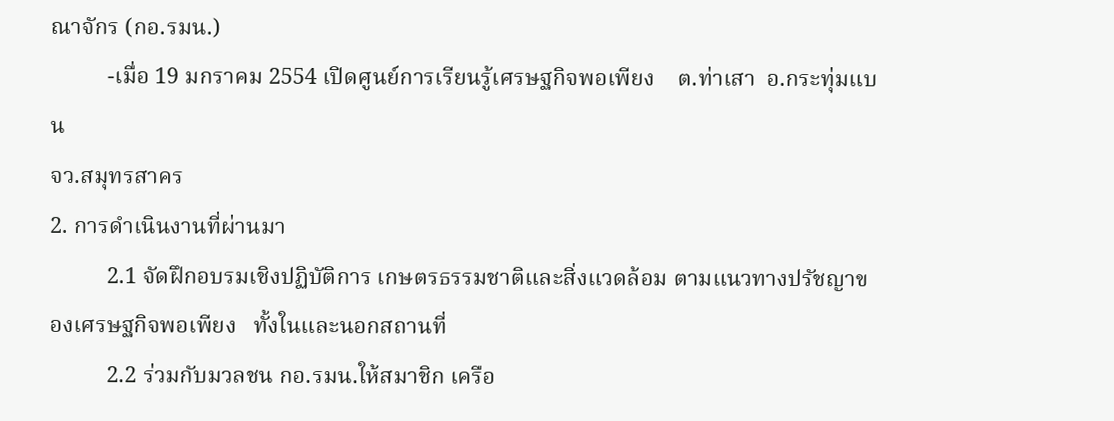ณาจักร (กอ.รมน.)
          -เมื่อ 19 มกราคม 2554 เปิดศูนย์การเรียนรู้เศรษฐกิจพอเพียง    ต.ท่าเสา  อ.กระทุ่มแบน
จว.สมุทรสาคร
2. การดำเนินงานที่ผ่านมา
          2.1 จัดฝึกอบรมเชิงปฏิบัติการ เกษตรธรรมชาติและสิ่งแวดล้อม ตามแนวทางปรัชญาของเศรษฐกิจพอเพียง   ทั้งในและนอกสถานที่
          2.2 ร่วมกับมวลชน กอ.รมน.ให้สมาชิก เครือ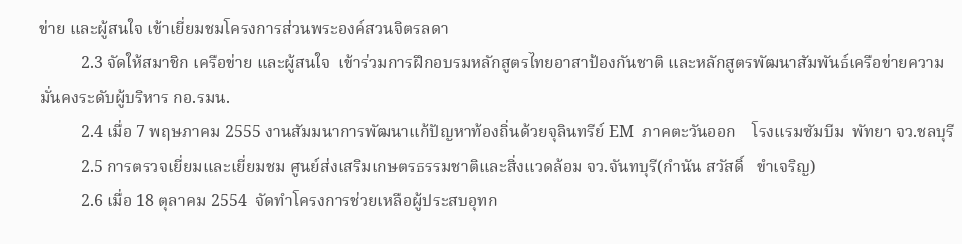ข่าย และผู้สนใจ เข้าเยี่ยมชมโครงการส่วนพระองค์สวนจิตรลดา
          2.3 จัดให้สมาชิก เครือข่าย และผู้สนใจ  เข้าร่วมการฝึกอบรมหลักสูตรไทยอาสาป้องกันชาติ และหลักสูตรพัฒนาสัมพันธ์เครือข่ายความมั่นคงระดับผู้บริหาร กอ.รมน.
          2.4 เมื่อ 7 พฤษภาคม 2555 งานสัมมนาการพัฒนาแก้ปัญหาท้องถิ่นด้วยจุลินทรีย์ EM  ภาคตะวันออก    โรงแรมซัมบีม  พัทยา จว.ชลบุรี
          2.5 การตรวจเยี่ยมและเยี่ยมชม ศูนย์ส่งเสริมเกษตรธรรมชาติและสิ่งแวดล้อม จว.จันทบุรี(กำนัน สวัสดิ์   ขำเจริญ)
          2.6 เมื่อ 18 ตุลาคม 2554  จัดทำโครงการช่วยเหลือผู้ประสบอุทก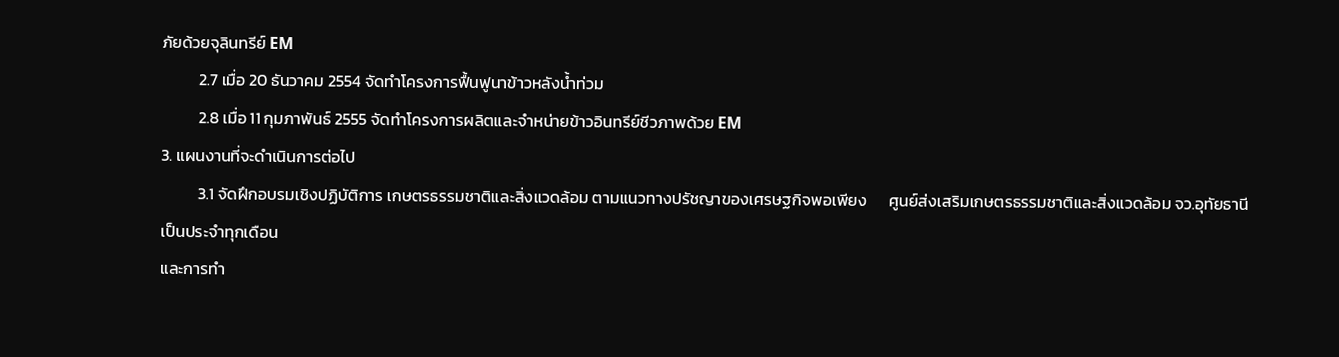ภัยด้วยจุลินทรีย์ EM
          2.7 เมื่อ 20 ธันวาคม 2554 จัดทำโครงการฟื้นฟูนาข้าวหลังน้ำท่วม
          2.8 เมื่อ 11 กุมภาพันธ์ 2555 จัดทำโครงการผลิตและจำหน่ายข้าวอินทรีย์ชีวภาพด้วย EM
3. แผนงานที่จะดำเนินการต่อไป
          3.1 จัดฝึกอบรมเชิงปฏิบัติการ เกษตรธรรมชาติและสิ่งแวดล้อม ตามแนวทางปรัชญาของเศรษฐกิจพอเพียง      ศูนย์ส่งเสริมเกษตรธรรมชาติและสิ่งแวดล้อม จว.อุทัยธานี  เป็นประจำทุกเดือน
และการทำ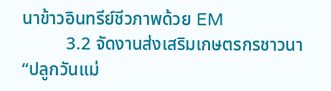นาข้าวอินทรีย์ชีวภาพด้วย EM
          3.2 จัดงานส่งเสริมเกษตรกรชาวนา “ปลูกวันแม่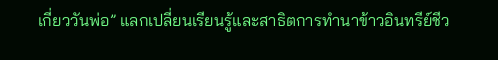เกี่ยววันพ่อ” แลกเปลี่ยนเรียนรู้และสาธิตการทำนาข้าวอินทรีย์ชีว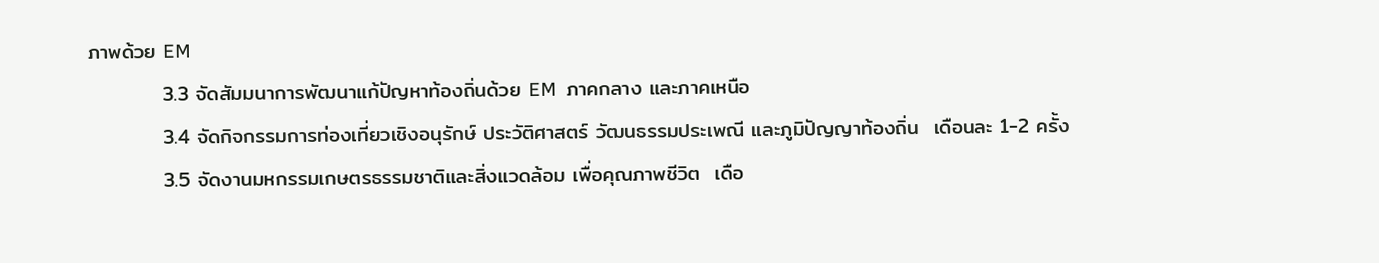ภาพด้วย EM
          3.3 จัดสัมมนาการพัฒนาแก้ปัญหาท้องถิ่นด้วย EM  ภาคกลาง และภาคเหนือ
          3.4 จัดกิจกรรมการท่องเที่ยวเชิงอนุรักษ์ ประวัติศาสตร์ วัฒนธรรมประเพณี และภูมิปัญญาท้องถิ่น  เดือนละ 1-2 ครั้ง
          3.5 จัดงานมหกรรมเกษตรธรรมชาติและสิ่งแวดล้อม เพื่อคุณภาพชีวิต  เดือ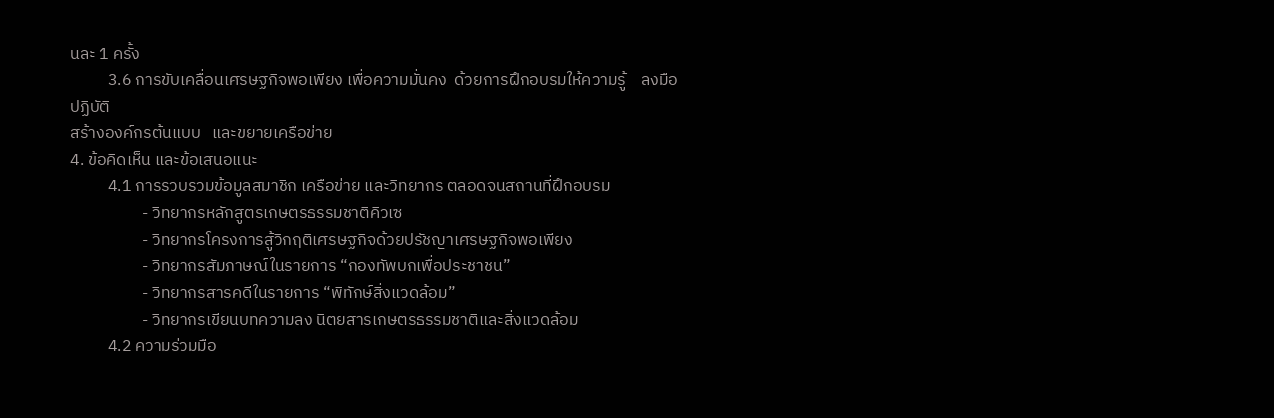นละ 1 ครั้ง
          3.6 การขับเคลื่อนเศรษฐกิจพอเพียง เพื่อความมั่นคง  ด้วยการฝึกอบรมให้ความรู้    ลงมือปฏิบัติ
สร้างองค์กรต้นแบบ   และขยายเครือข่าย
4. ข้อคิดเห็น และข้อเสนอแนะ
          4.1 การรวบรวมข้อมูลสมาชิก เครือข่าย และวิทยากร ตลอดจนสถานที่ฝึกอบรม
                   - วิทยากรหลักสูตรเกษตรธรรมชาติคิวเซ
                   - วิทยากรโครงการสู้วิกฤติเศรษฐกิจด้วยปรัชญาเศรษฐกิจพอเพียง
                   - วิทยากรสัมภาษณ์ในรายการ “กองทัพบกเพื่อประชาชน”
                   - วิทยากรสารคดีในรายการ “พิทักษ์สิ่งแวดล้อม”
                   - วิทยากรเขียนบทความลง นิตยสารเกษตรธรรมชาติและสิ่งแวดล้อม
          4.2 ความร่วมมือ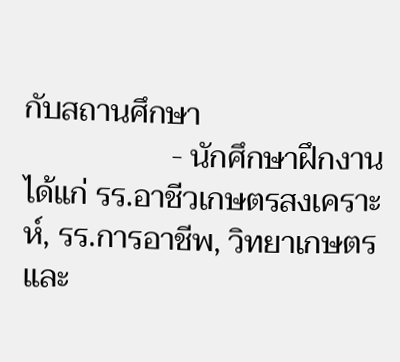กับสถานศึกษา
                   - นักศึกษาฝึกงาน ได้แก่ รร.อาชีวเกษตรสงเคราะห์, รร.การอาชีพ, วิทยาเกษตรและ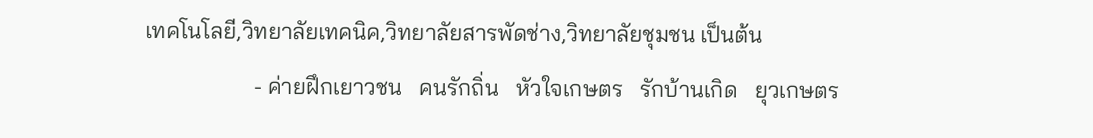เทคโนโลยี,วิทยาลัยเทคนิค,วิทยาลัยสารพัดช่าง,วิทยาลัยชุมชน เป็นต้น
                   - ค่ายฝึกเยาวชน   คนรักถิ่น   หัวใจเกษตร   รักบ้านเกิด   ยุวเกษตร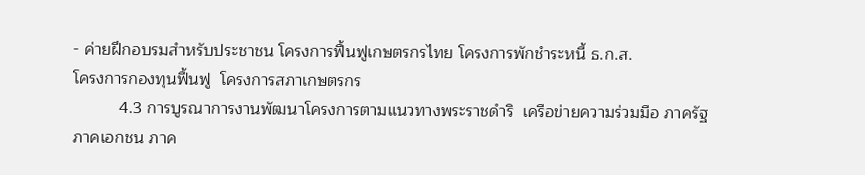- ค่ายฝึกอบรมสำหรับประชาชน โครงการฟื้นฟูเกษตรกรไทย โครงการพักชำระหนี้ ธ.ก.ส.
โครงการกองทุนฟื้นฟู  โครงการสภาเกษตรกร
          4.3 การบูรณาการงานพัฒนาโครงการตามแนวทางพระราชดำริ  เครือข่ายความร่วมมือ ภาครัฐ
ภาคเอกชน ภาค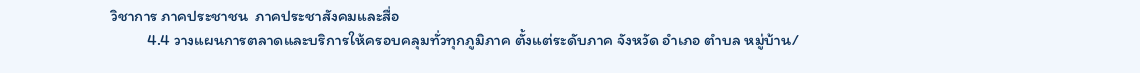วิชาการ ภาคประชาชน  ภาคประชาสังคมและสื่อ
          4.4 วางแผนการตลาดและบริการให้ครอบคลุมทั่วทุกภูมิภาค ตั้งแต่ระดับภาค จังหวัด อำเภอ ตำบล หมู่บ้าน/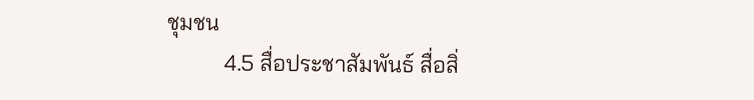ชุมชน
          4.5 สื่อประชาสัมพันธ์ สื่อสิ่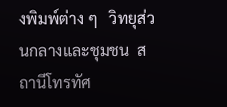งพิมพ์ต่าง ๆ   วิทยุส่วนกลางและชุมชน  สถานีโทรทัศ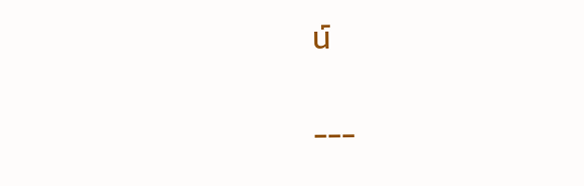น์

---